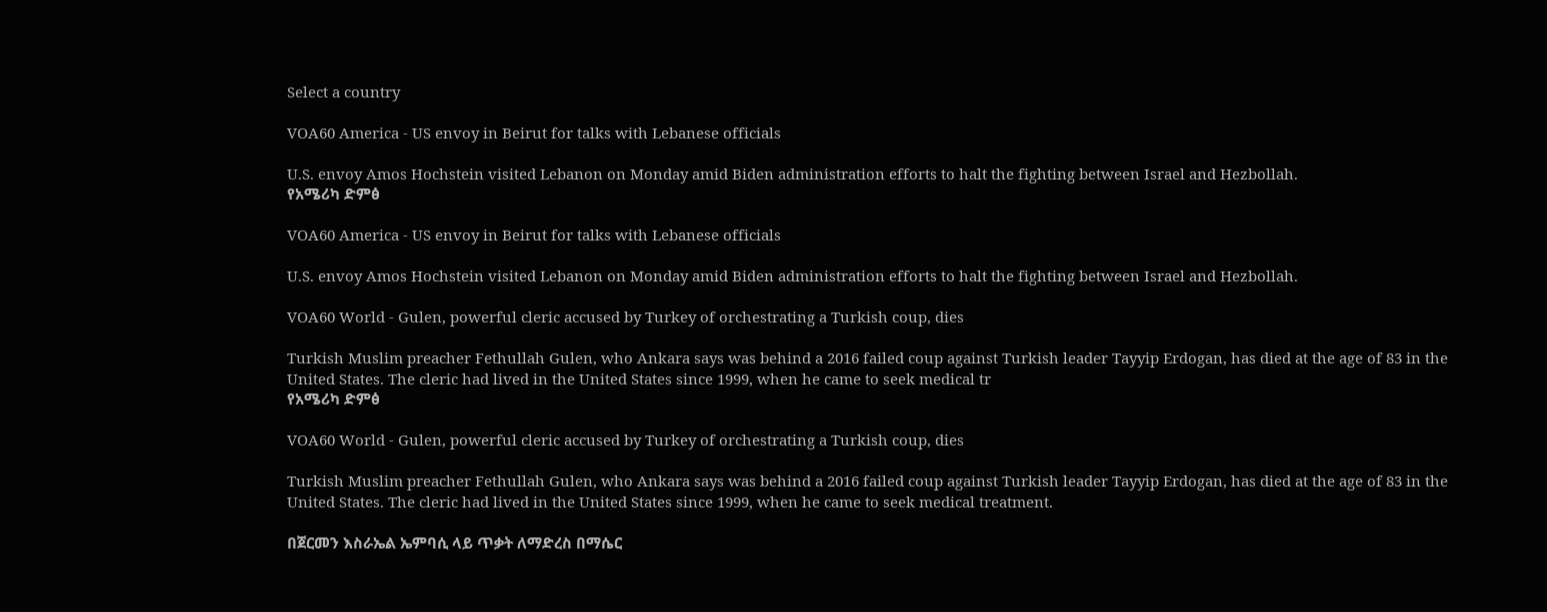Select a country

VOA60 America - US envoy in Beirut for talks with Lebanese officials

U.S. envoy Amos Hochstein visited Lebanon on Monday amid Biden administration efforts to halt the fighting between Israel and Hezbollah.
የአሜሪካ ድምፅ

VOA60 America - US envoy in Beirut for talks with Lebanese officials

U.S. envoy Amos Hochstein visited Lebanon on Monday amid Biden administration efforts to halt the fighting between Israel and Hezbollah.

VOA60 World - Gulen, powerful cleric accused by Turkey of orchestrating a Turkish coup, dies

Turkish Muslim preacher Fethullah Gulen, who Ankara says was behind a 2016 failed coup against Turkish leader Tayyip Erdogan, has died at the age of 83 in the United States. The cleric had lived in the United States since 1999, when he came to seek medical tr
የአሜሪካ ድምፅ

VOA60 World - Gulen, powerful cleric accused by Turkey of orchestrating a Turkish coup, dies

Turkish Muslim preacher Fethullah Gulen, who Ankara says was behind a 2016 failed coup against Turkish leader Tayyip Erdogan, has died at the age of 83 in the United States. The cleric had lived in the United States since 1999, when he came to seek medical treatment.

በጀርመን እስራኤል ኤምባሲ ላይ ጥቃት ለማድረስ በማሴር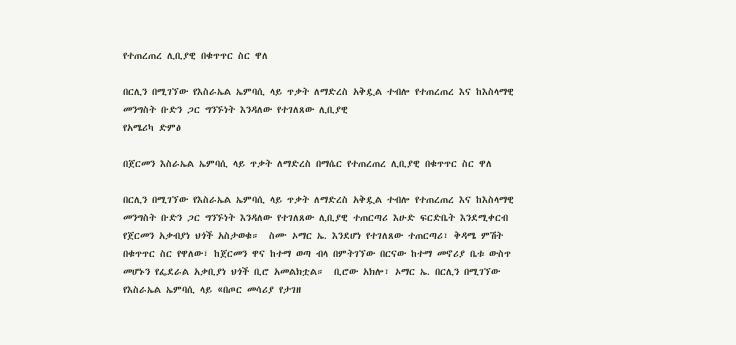የተጠረጠረ ሊቢያዊ በቁጥጥር ስር ዋለ

በርሊን በሚገኘው የእስራኤል ኤምባሲ ላይ ጥቃት ለማድረስ አቅዷል ተብሎ የተጠረጠረ እና ከእስላማዊ መንግስት ቡድን ጋር ግንኙነት እንዳለው የተገለጸው ሊቢያዊ
የአሜሪካ ድምፅ

በጀርመን እስራኤል ኤምባሲ ላይ ጥቃት ለማድረስ በማሴር የተጠረጠረ ሊቢያዊ በቁጥጥር ስር ዋለ

በርሊን በሚገኘው የእስራኤል ኤምባሲ ላይ ጥቃት ለማድረስ አቅዷል ተብሎ የተጠረጠረ እና ከእስላማዊ መንግስት ቡድን ጋር ግንኙነት እንዳለው የተገለጸው ሊቢያዊ ተጠርጣሪ እሁድ ፍርድቤት እንደሚቀርብ የጀርመን አቃብያነ ህጎች አስታወቁ።  ስሙ ኦማር ኤ. እንደሆነ የተገለጸው ተጠርጣሪ፣ ቅዳሜ ምሽት በቁጥጥር ስር የዋለው፣ ከጀርመን ዋና ከተማ ወጣ ብላ በምትገኘው በርናው ከተማ መኖሪያ ቤቱ ውስጥ መሆኑን የፌደራል አቃቢያነ ህጎች ቢሮ አመልክቷል።  ቢሮው አክሎ፣ ኦማር ኤ. በርሊን በሚገኘው የእስራኤል ኤምባሲ ላይ «በጦር መሳሪያ የታገዘ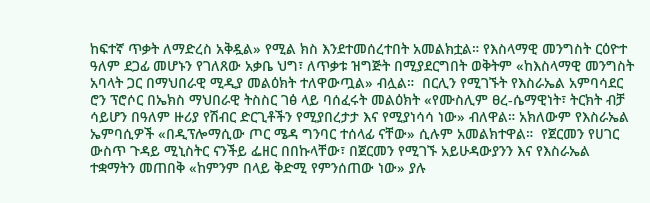ከፍተኛ ጥቃት ለማድረስ አቅዷል» የሚል ክስ እንደተመሰረተበት አመልክቷል። የእስላማዊ መንግስት ርዕዮተ ዓለም ደጋፊ መሆኑን የገለጸው አቃቤ ህግ፣ ለጥቃቱ ዝግጅት በሚያደርግበት ወቅትም «ከእስላማዊ መንግስት አባላት ጋር በማህበራዊ ሚዲያ መልዕክት ተለዋውጧል» ብሏል።  በርሊን የሚገኙት የእስራኤል አምባሳደር ሮን ፕሮሶር በኤክስ ማህበራዊ ትስስር ገፅ ላይ ባሰፈሩት መልዕክት «የሙስሊም ፀረ-ሴማዊነት፣ ትርክት ብቻ ሳይሆን በዓለም ዙሪያ የሽብር ድርጊቶችን የሚያበረታታ እና የሚያነሳሳ ነው» ብለዋል። አክለውም የእስራኤል ኤምባሲዎች «በዲፕሎማሲው ጦር ሜዳ ግንባር ተሰላፊ ናቸው» ሲሉም አመልክተዋል።  የጀርመን የሀገር ውስጥ ጉዳይ ሚኒስትር ናንችይ ፌዘር በበኩላቸው፣ በጀርመን የሚገኙ አይሁዳውያንን እና የእስራኤል ተቋማትን መጠበቅ «ከምንም በላይ ቅድሚ የምንሰጠው ነው» ያሉ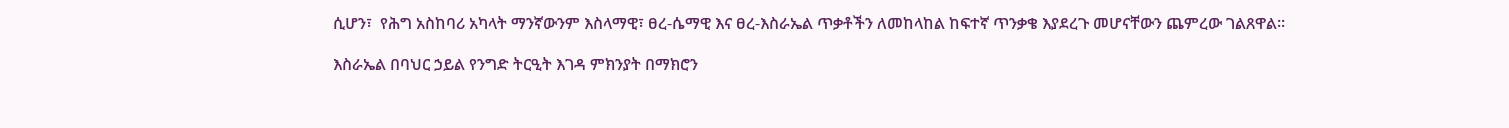ሲሆን፣  የሕግ አስከባሪ አካላት ማንኛውንም እስላማዊ፣ ፀረ-ሴማዊ እና ፀረ-እስራኤል ጥቃቶችን ለመከላከል ከፍተኛ ጥንቃቄ እያደረጉ መሆናቸውን ጨምረው ገልጸዋል።

እስራኤል በባህር ኃይል የንግድ ትርዒት እገዳ ምክንያት በማክሮን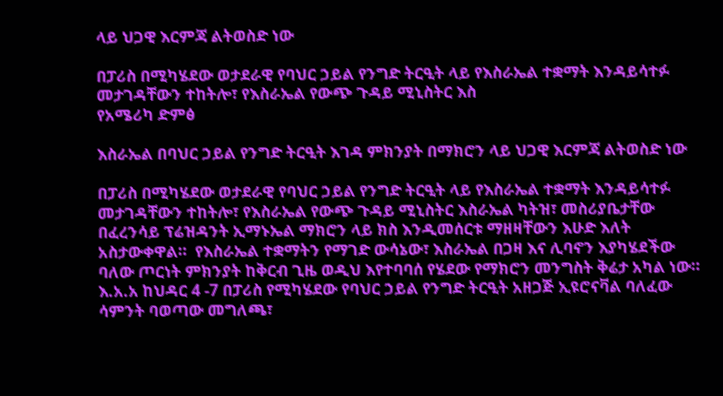ላይ ህጋዊ እርምጃ ልትወስድ ነው

በፓሪስ በሚካሄደው ወታደራዊ የባህር ኃይል የንግድ ትርዒት ላይ የእስራኤል ተቋማት እንዳይሳተፉ መታገዳቸውን ተከትሎ፣ የእስራኤል የውጭ ጉዳይ ሚኒስትር እስ
የአሜሪካ ድምፅ

እስራኤል በባህር ኃይል የንግድ ትርዒት እገዳ ምክንያት በማክሮን ላይ ህጋዊ እርምጃ ልትወስድ ነው

በፓሪስ በሚካሄደው ወታደራዊ የባህር ኃይል የንግድ ትርዒት ላይ የእስራኤል ተቋማት እንዳይሳተፉ መታገዳቸውን ተከትሎ፣ የእስራኤል የውጭ ጉዳይ ሚኒስትር እስራኤል ካትዝ፣ መስሪያቤታቸው በፈረንሳይ ፕሬዝዳንት ኢማኑኤል ማክሮን ላይ ክስ እንዲመሰርቱ ማዘዛቸውን እሁድ እለት አስታውቀዋል።  የእስራኤል ተቋማትን የማገድ ውሳኔው፣ እስራኤል በጋዛ እና ሊባኖን እያካሄደችው ባለው ጦርነት ምክንያት ከቅርብ ጊዜ ወዲህ እየተባባሰ የሄደው የማክሮን መንግስት ቅሬታ አካል ነው። እ.አ.አ ከህዳር 4 -7 በፓሪስ የሚካሄደው የባህር ኃይል የንግድ ትርዒት አዘጋጅ ኢዩሮናቫል ባለፈው ሳምንት ባወጣው መግለጫ፣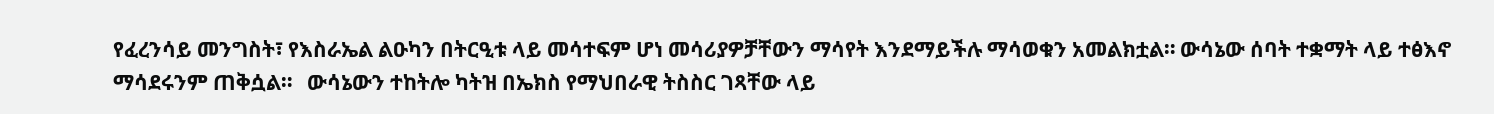የፈረንሳይ መንግስት፣ የእስራኤል ልዑካን በትርዒቱ ላይ መሳተፍም ሆነ መሳሪያዎቻቸውን ማሳየት እንደማይችሉ ማሳወቁን አመልክቷል። ውሳኔው ሰባት ተቋማት ላይ ተፅእኖ ማሳደሩንም ጠቅሷል።   ውሳኔውን ተከትሎ ካትዝ በኤክስ የማህበራዊ ትስስር ገጻቸው ላይ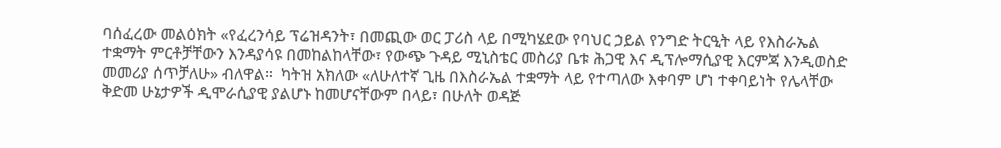ባሰፈረው መልዕክት «የፈረንሳይ ፕሬዝዳንት፣ በመጪው ወር ፓሪስ ላይ በሚካሄደው የባህር ኃይል የንግድ ትርዒት ላይ የእስራኤል ተቋማት ምርቶቻቸውን እንዳያሳዩ በመከልከላቸው፣ የውጭ ጉዳይ ሚኒስቴር መስሪያ ቤቱ ሕጋዊ እና ዲፕሎማሲያዊ እርምጃ እንዲወስድ መመሪያ ሰጥቻለሁ» ብለዋል።  ካትዝ አክለው «ለሁለተኛ ጊዜ በእስራኤል ተቋማት ላይ የተጣለው እቀባም ሆነ ተቀባይነት የሌላቸው ቅድመ ሁኔታዎች ዲሞራሲያዊ ያልሆኑ ከመሆናቸውም በላይ፣ በሁለት ወዳጅ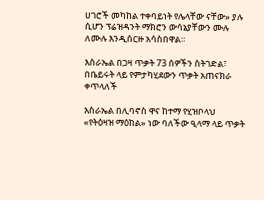ሀገሮች መካከል ተቀባይነት የሌላቸው ናቸው» ያሉ ሲሆን ፕሬዝዳንት ማክሮን ውሳኔያቸውን ሙሉ ለሙሉ እንዲሰርዙ አሳስበዋል።

እስራኤል በጋዛ ጥቃት 73 ሰዎችን ስትገድል፣ በቤይሩት ላይ የምታካሂደውን ጥቃት አጠናክራ ቀጥላለች

እስራኤል በሊባኖስ ዋና ከተማ የሂዝቦላህ «የትዕዛዝ ማዕከል» ነው ባለችው ዒላማ ላይ ጥቃት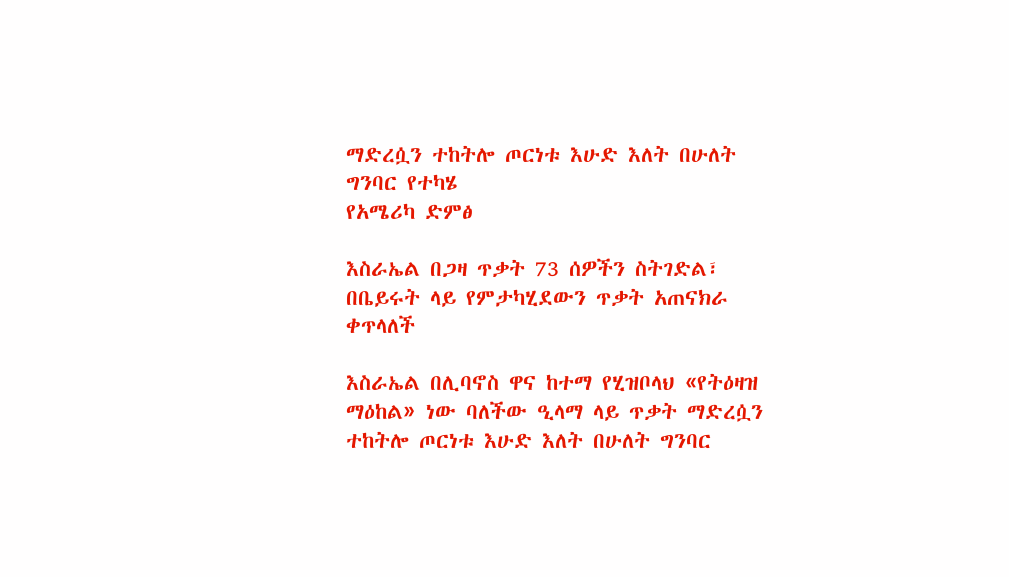ማድረሷን ተከትሎ ጦርነቱ እሁድ እለት በሁለት ግንባር የተካሄ
የአሜሪካ ድምፅ

እስራኤል በጋዛ ጥቃት 73 ሰዎችን ስትገድል፣ በቤይሩት ላይ የምታካሂደውን ጥቃት አጠናክራ ቀጥላለች

እስራኤል በሊባኖስ ዋና ከተማ የሂዝቦላህ «የትዕዛዝ ማዕከል» ነው ባለችው ዒላማ ላይ ጥቃት ማድረሷን ተከትሎ ጦርነቱ እሁድ እለት በሁለት ግንባር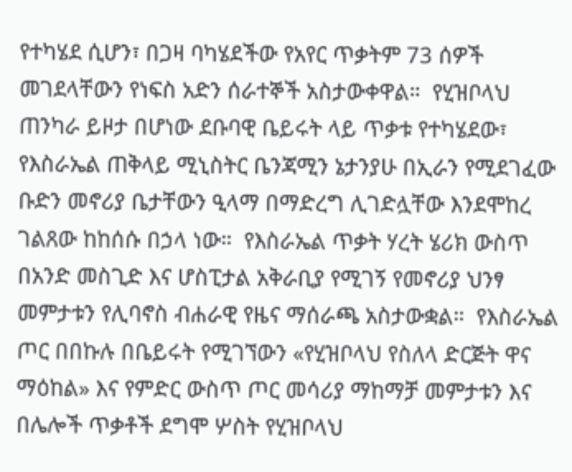የተካሄደ ሲሆን፣ በጋዛ ባካሄደችው የአየር ጥቃትም 73 ሰዎች መገደላቸውን የነፍስ አድን ሰራተኞች አስታውቀዋል።  የሂዝቦላህ ጠንካራ ይዞታ በሆነው ደቡባዊ ቤይሩት ላይ ጥቃቱ የተካሄደው፣ የእስራኤል ጠቅላይ ሚኒስትር ቤንጃሚን ኔታንያሁ በኢራን የሚደገፈው ቡድን መኖሪያ ቤታቸውን ዒላማ በማድረግ ሊገድሏቸው እንደሞከረ ገልጸው ከከሰሱ በኃላ ነው።  የእስራኤል ጥቃት ሃረት ሄሪክ ውስጥ በአንድ መስጊድ እና ሆስፒታል አቅራቢያ የሚገኝ የመኖሪያ ህንፃ መምታቱን የሊባኖስ ብሐራዊ የዜና ማሰራጫ አስታውቋል።  የእስራኤል ጦር በበኩሉ በቤይሩት የሚገኘውን «የሂዝቦላህ የስለላ ድርጅት ዋና ማዕከል» እና የምድር ውስጥ ጦር መሳሪያ ማከማቻ መምታቱን እና በሌሎች ጥቃቶች ደግሞ ሦስት የሂዝቦላህ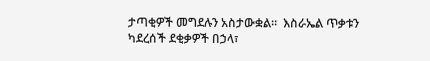ታጣቂዎች መግደሉን አስታውቋል።  እስራኤል ጥቃቱን ካደረሰች ደቂቃዎች በኃላ፣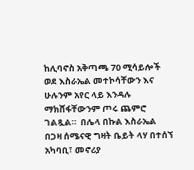ከሊባኖስ አቅጣጫ 70 ሚሳይሎች ወደ እስራኤል መተኮሳቸውን እና ሁሉንም አየር ላይ እንዳሉ ማክሸፋቸውንም ጦሩ ጨምሮ ገልጿል።  በሌላ በኩል እስራኤል በጋዛ ሰሜናዊ ግዛት ቤይት ላሃ በተሰኘ አካባቢ፣ መኖሪያ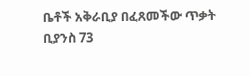ቤቶች አቅራቢያ በፈጸመችው ጥቃት ቢያንስ 73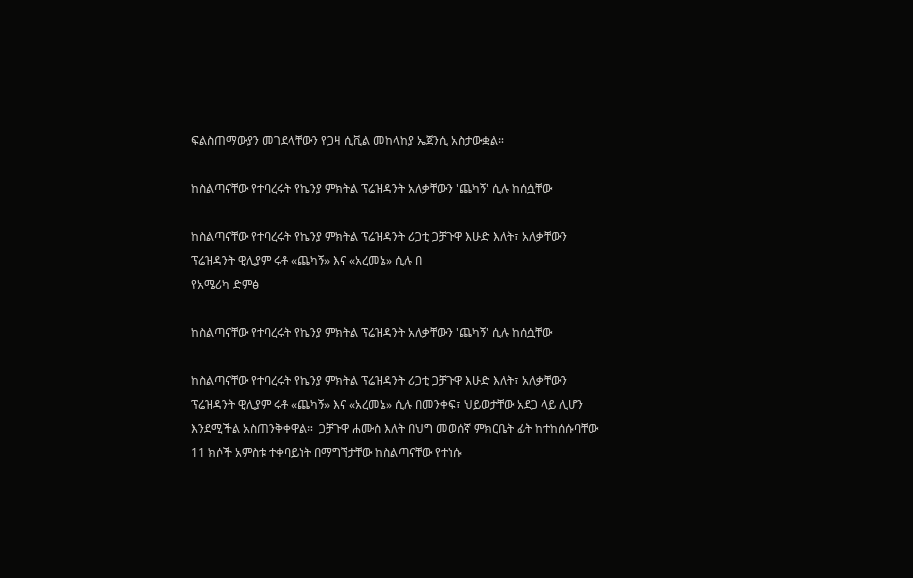ፍልስጠማውያን መገደላቸውን የጋዛ ሲቪል መከላከያ ኤጀንሲ አስታውቋል።

ከስልጣናቸው የተባረሩት የኬንያ ምክትል ፕሬዝዳንት አለቃቸውን 'ጨካኝ' ሲሉ ከሰሷቸው

ከስልጣናቸው የተባረሩት የኬንያ ምክትል ፕሬዝዳንት ሪጋቲ ጋቻጉዋ እሁድ እለት፣ አለቃቸውን ፕሬዝዳንት ዊሊያም ሩቶ «ጨካኝ» እና «አረመኔ» ሲሉ በ
የአሜሪካ ድምፅ

ከስልጣናቸው የተባረሩት የኬንያ ምክትል ፕሬዝዳንት አለቃቸውን 'ጨካኝ' ሲሉ ከሰሷቸው

ከስልጣናቸው የተባረሩት የኬንያ ምክትል ፕሬዝዳንት ሪጋቲ ጋቻጉዋ እሁድ እለት፣ አለቃቸውን ፕሬዝዳንት ዊሊያም ሩቶ «ጨካኝ» እና «አረመኔ» ሲሉ በመንቀፍ፣ ህይወታቸው አደጋ ላይ ሊሆን እንደሚችል አስጠንቅቀዋል።  ጋቻጉዋ ሐሙስ እለት በህግ መወሰኛ ምክርቤት ፊት ከተከሰሱባቸው 11 ክሶች አምስቱ ተቀባይነት በማግኘታቸው ከስልጣናቸው የተነሱ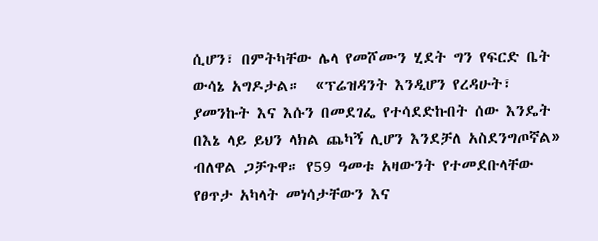ሲሆን፣ በምትካቸው ሌላ የመሾሙን ሂደት ግን የፍርድ ቤት ውሳኔ አግዶታል።  «ፕሬዝዳንት እንዲሆን የረዳሁት፣ ያመንኩት እና እሱን በመደገፌ የተሳደድኩበት ሰው እንዴት በእኔ ላይ ይህን ላክል ጨካኝ ሊሆን እንደቻለ አስደንግጦኛል» ብለዋል ጋቻጉዋ። የ59 ዓመቱ አዛውንት የተመደቡላቸው የፀጥታ አካላት መነሳታቸውን እና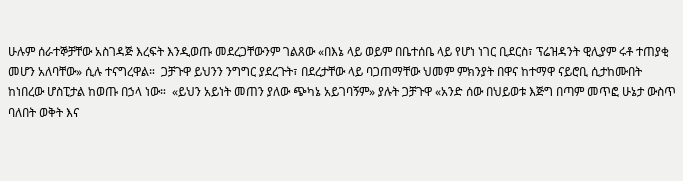ሁሉም ሰራተኞቻቸው አስገዳጅ እረፍት እንዲወጡ መደረጋቸውንም ገልጸው «በእኔ ላይ ወይም በቤተሰቤ ላይ የሆነ ነገር ቢደርስ፣ ፕሬዝዳንት ዊሊያም ሩቶ ተጠያቂ መሆን አለባቸው» ሲሉ ተናግረዋል።  ጋቻጉዋ ይህንን ንግግር ያደረጉት፣ በደረታቸው ላይ ባጋጠማቸው ህመም ምክንያት በዋና ከተማዋ ናይሮቢ ሲታከሙበት ከነበረው ሆስፒታል ከወጡ በኃላ ነው።  «ይህን አይነት መጠን ያለው ጭካኔ አይገባኝም» ያሉት ጋቻጉዋ «አንድ ሰው በህይወቱ እጅግ በጣም መጥፎ ሁኔታ ውስጥ ባለበት ወቅት እና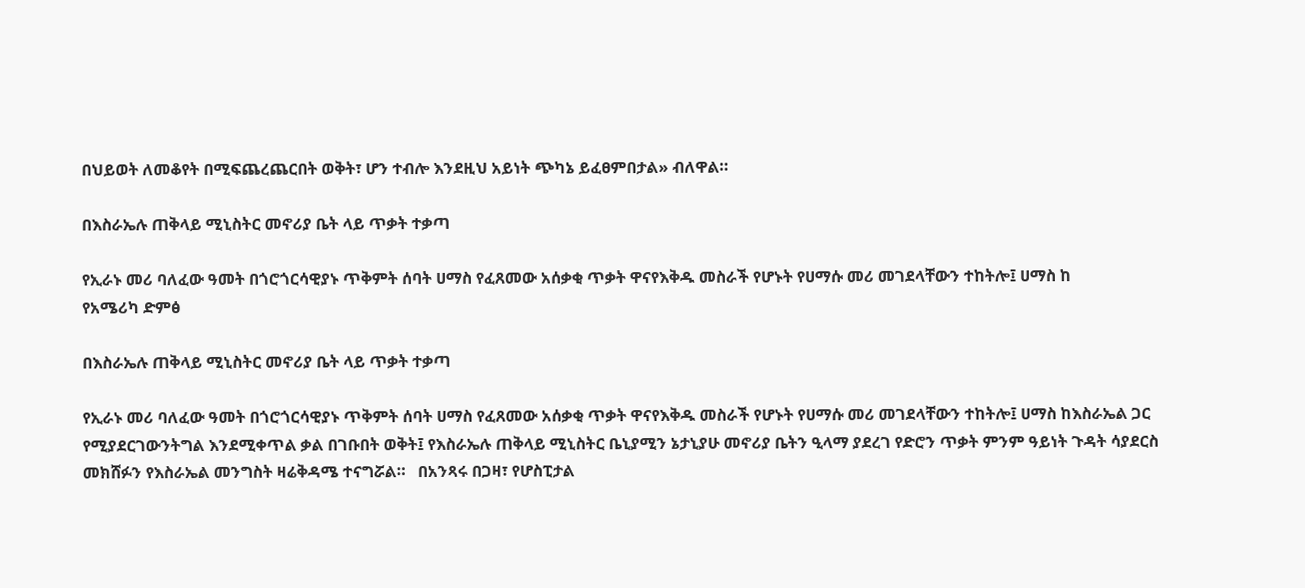በህይወት ለመቆየት በሚፍጨረጨርበት ወቅት፣ ሆን ተብሎ እንደዚህ አይነት ጭካኔ ይፈፀምበታል» ብለዋል።

በእስራኤሉ ጠቅላይ ሚኒስትር መኖሪያ ቤት ላይ ጥቃት ተቃጣ

የኢራኑ መሪ ባለፈው ዓመት በጎሮጎርሳዊያኑ ጥቅምት ሰባት ሀማስ የፈጸመው አሰቃቂ ጥቃት ዋናየእቅዱ መስራች የሆኑት የሀማሱ መሪ መገደላቸውን ተከትሎ፤ ሀማስ ከ
የአሜሪካ ድምፅ

በእስራኤሉ ጠቅላይ ሚኒስትር መኖሪያ ቤት ላይ ጥቃት ተቃጣ

የኢራኑ መሪ ባለፈው ዓመት በጎሮጎርሳዊያኑ ጥቅምት ሰባት ሀማስ የፈጸመው አሰቃቂ ጥቃት ዋናየእቅዱ መስራች የሆኑት የሀማሱ መሪ መገደላቸውን ተከትሎ፤ ሀማስ ከእስራኤል ጋር የሚያደርገውንትግል እንደሚቀጥል ቃል በገቡበት ወቅት፤ የእስራኤሉ ጠቅላይ ሚኒስትር ቤኒያሚን ኔታኒያሁ መኖሪያ ቤትን ዒላማ ያደረገ የድሮን ጥቃት ምንም ዓይነት ጉዳት ሳያደርስ መክሸፉን የእስራኤል መንግስት ዛሬቅዳሜ ተናግሯል።   በአንጻሩ በጋዛ፣ የሆስፒታል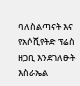ባለስልጣናት እና የአሶሺየትድ ፕሬስ ዘጋቢ እንደገለፁት  እስራኤል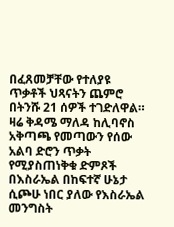በፈጸመቻቸው የተለያዩ  ጥቃቶች ህጻናትን ጨምሮ በትንሹ 21 ሰዎች ተገድለዋል።   ዛሬ ቅዳሜ ማለዳ ከሊባኖስ አቅጣጫ የመጣውን የሰው አልባ ድሮን ጥቃት የሚያስጠነቅቁ ድምጾች በእስራኤል በከፍተኛ ሁኔታ ሲጮሁ ነበር ያለው የእስራኤል መንግስት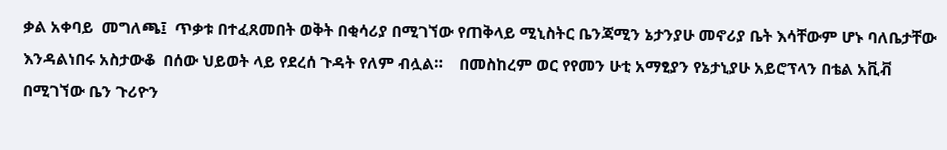ቃል አቀባይ  መግለጫ፤  ጥቃቱ በተፈጸመበት ወቅት በቂሳሪያ በሚገኘው የጠቅላይ ሚኒስትር ቤንጃሚን ኔታንያሁ መኖሪያ ቤት እሳቸውም ሆኑ ባለቤታቸው እንዳልነበሩ አስታውቆ  በሰው ህይወት ላይ የደረሰ ጉዳት የለም ብሏል።    በመስከረም ወር የየመን ሁቲ አማፂያን የኔታኒያሁ አይሮፕላን በቴል አቪቭ በሚገኘው ቤን ጉሪዮን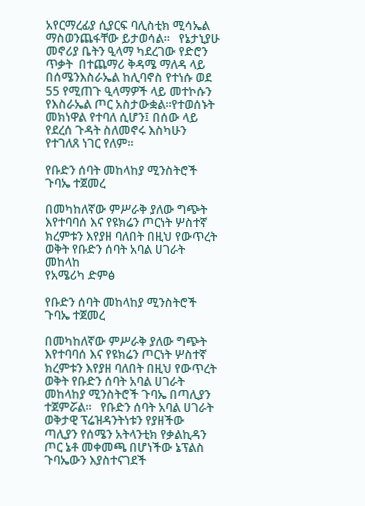አየርማረፊያ ሲያርፍ ባሊስቲክ ሚሳኤል ማስወንጨፋቸው ይታወሳል።   የኔታኒያሁ መኖሪያ ቤትን ዒላማ ካደረገው የድሮን ጥቃት  በተጨማሪ ቅዳሜ ማለዳ ላይ በሰሜንእስራኤል ከሊባኖስ የተነሱ ወደ 55 የሚጠጉ ዒላማዎች ላይ መተኮሱን የእስራኤል ጦር አስታውቋል።የተወሰኑት መክነዋል የተባለ ሲሆን፤ በሰው ላይ የደረሰ ጉዳት ስለመኖሩ እስካሁን  የተገለጸ ነገር የለም።

የቡድን ሰባት መከላከያ ሚንስትሮች ጉባኤ ተጀመረ

በመካከለኛው ምሥራቅ ያለው ግጭት እየተባባሰ እና የዩክሬን ጦርነት ሦስተኛ ክረምቱን እየያዘ ባለበት በዚህ የውጥረት ወቅት የቡድን ሰባት አባል ሀገራት መከላከ
የአሜሪካ ድምፅ

የቡድን ሰባት መከላከያ ሚንስትሮች ጉባኤ ተጀመረ

በመካከለኛው ምሥራቅ ያለው ግጭት እየተባባሰ እና የዩክሬን ጦርነት ሦስተኛ ክረምቱን እየያዘ ባለበት በዚህ የውጥረት ወቅት የቡድን ሰባት አባል ሀገራት መከላከያ ሚንስትሮች ጉባኤ በጣሊያን ተጀምሯል።   የቡድን ሰባት አባል ሀገራት ወቅታዊ ፕሬዝዳንትነቱን የያዘችው ጣሊያን የሰሜን አትላንቲክ የቃልኪዳን ጦር ኔቶ መቀመጫ በሆነችው ኔፕልስ ጉባኤውን እያስተናገደች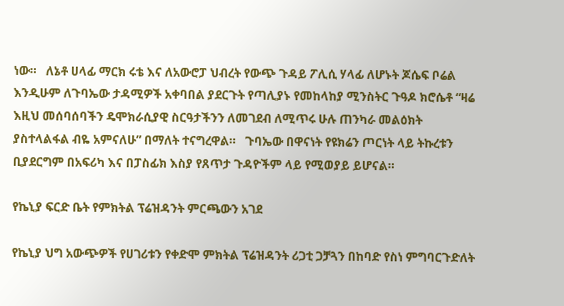ነው።   ለኔቶ ሀላፊ ማርክ ሩቴ እና ለአውሮፓ ህብረት የውጭ ጉዳይ ፖሊሲ ሃላፊ ለሆኑት ጆሴፍ ቦሬል እንዲሁም ለጉባኤው ታዳሚዎች አቀባበል ያደርጉት የጣሊያኑ የመከላከያ ሚንስትር ጉዓዶ ክሮሴቶ “ዛሬ እዚህ መሰባሰባችን ዴሞክራሲያዊ ስርዓታችንን ለመገደብ ለሚጥሩ ሁሉ ጠንካራ መልዕክት ያስተላልፋል ብዬ አምናለሁ” በማለት ተናግረዋል።   ጉባኤው በዋናነት የዩክሬን ጦርነት ላይ ትኩረቱን ቢያደርግም በአፍሪካ እና በፓስፊክ እስያ የጸጥታ ጉዳዮችም ላይ የሚወያይ ይሆናል።

የኬኒያ ፍርድ ቤት የምክትል ፕሬዝዳንት ምርጫውን አገደ

የኬኒያ ህግ አውጭዎች የሀገሪቱን የቀድሞ ምክትል ፕሬዝዳንት ሪጋቲ ጋቻጓን በከባድ የስነ ምግባርጉድለት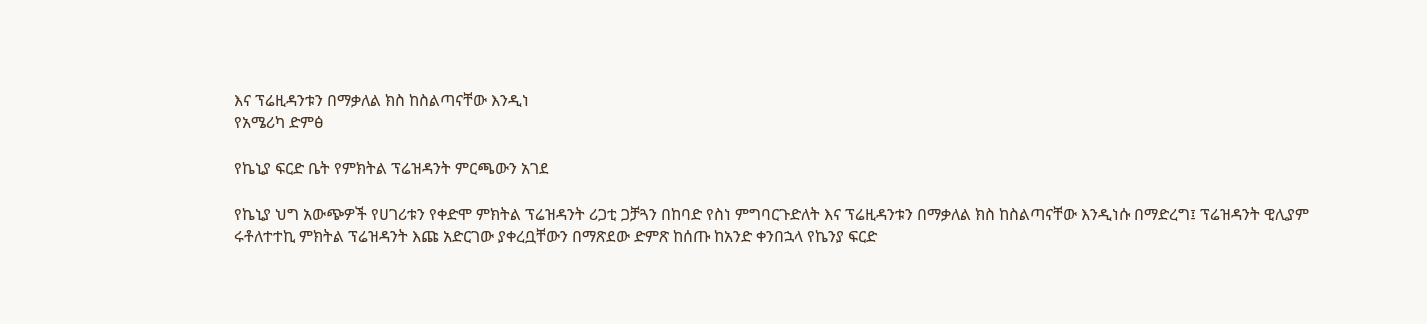እና ፕሬዚዳንቱን በማቃለል ክስ ከስልጣናቸው እንዲነ
የአሜሪካ ድምፅ

የኬኒያ ፍርድ ቤት የምክትል ፕሬዝዳንት ምርጫውን አገደ

የኬኒያ ህግ አውጭዎች የሀገሪቱን የቀድሞ ምክትል ፕሬዝዳንት ሪጋቲ ጋቻጓን በከባድ የስነ ምግባርጉድለት እና ፕሬዚዳንቱን በማቃለል ክስ ከስልጣናቸው እንዲነሱ በማድረግ፤ ፕሬዝዳንት ዊሊያም ሩቶለተተኪ ምክትል ፕሬዝዳንት እጩ አድርገው ያቀረቧቸውን በማጽደው ድምጽ ከሰጡ ከአንድ ቀንበኋላ የኬንያ ፍርድ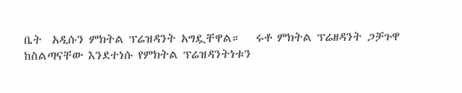ቤት  አዲሱን ምክትል ፕሬዝዳንት አግዷቸዋል።   ሩቶ ምክትል ፕሬዘዳንት ጋቻጉዋ ከስልጣናቸው እንደተነሱ የምክትል ፕሬዝዳንትነቱን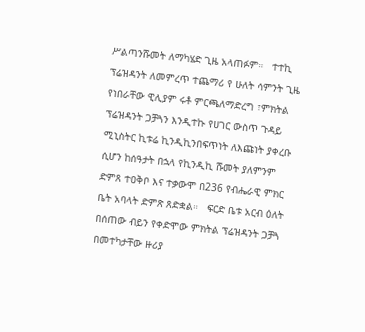ሥልጣንሹመት ለማካሄድ ጊዜ አላጠፉም።   ተተኪ ፕሬዝዳንት ለመምረጥ ተጨማሪ የ ሁለት ሳምንት ጊዜ የነበራቸው ዊሊያም ሩቶ ምርጫለማድረግ ፣ምክትል ፕሬዝዳንት ጋቻጓን እንዲተኩ የሀገር ውስጥ ጉዳይ ሚኒስትር ኪቱሬ ኪንዲኪንበፍጥነት ለእጩነት ያቀረቡ ሲሆን ከሰዓታት በኋላ የኪንዲኪ ሹመት ያለምንም ድምጸ ተዐቅቦ እና ተቃውሞ በ236 የብሔራዊ ምክር ቤት አባላት ድምጽ ጸድቋል።   ፍርድ ቤቱ አርብ ዕለት በሰጠው ብይን የቀድሞው ምክትል ፕሬዝዳንት ጋቻጓ በመተካታቸው ዙሪያ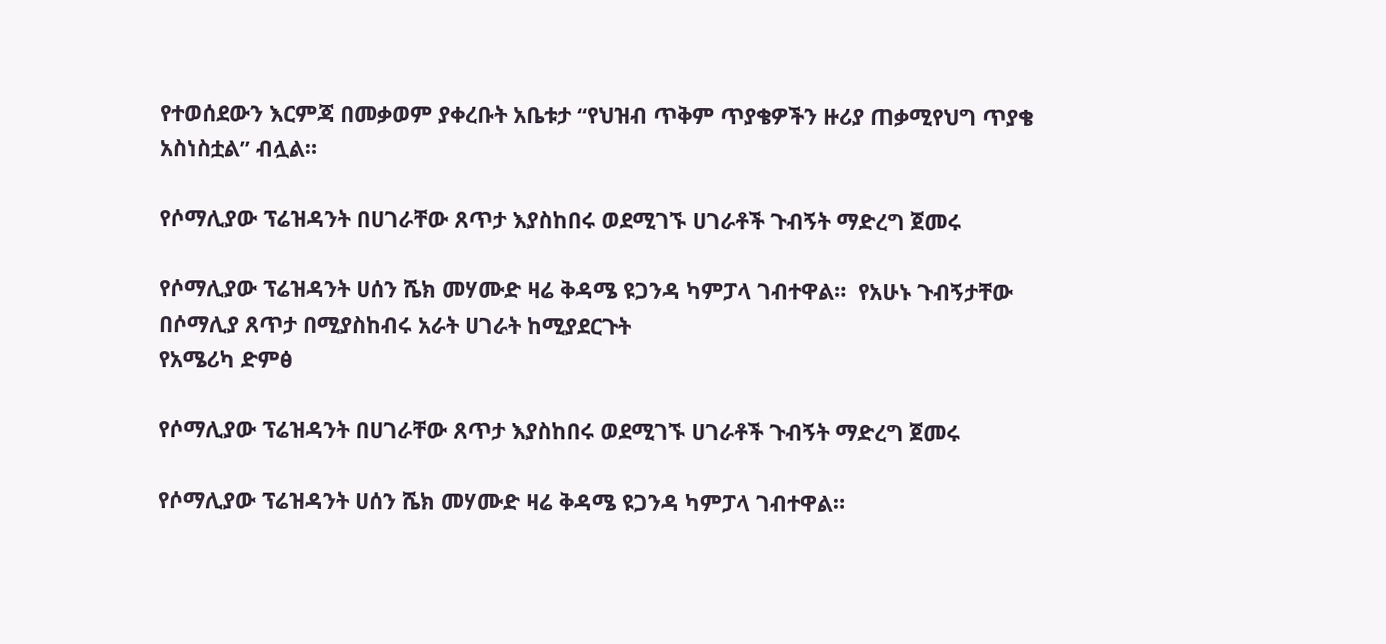የተወሰደውን እርምጃ በመቃወም ያቀረቡት አቤቱታ “የህዝብ ጥቅም ጥያቄዎችን ዙሪያ ጠቃሚየህግ ጥያቄ አስነስቷል” ብሏል።

የሶማሊያው ፕሬዝዳንት በሀገራቸው ጸጥታ እያስከበሩ ወደሚገኙ ሀገራቶች ጉብኝት ማድረግ ጀመሩ

የሶማሊያው ፕሬዝዳንት ሀሰን ሼክ መሃሙድ ዛሬ ቅዳሜ ዩጋንዳ ካምፓላ ገብተዋል።  የአሁኑ ጉብኝታቸው በሶማሊያ ጸጥታ በሚያስከብሩ አራት ሀገራት ከሚያደርጉት
የአሜሪካ ድምፅ

የሶማሊያው ፕሬዝዳንት በሀገራቸው ጸጥታ እያስከበሩ ወደሚገኙ ሀገራቶች ጉብኝት ማድረግ ጀመሩ

የሶማሊያው ፕሬዝዳንት ሀሰን ሼክ መሃሙድ ዛሬ ቅዳሜ ዩጋንዳ ካምፓላ ገብተዋል።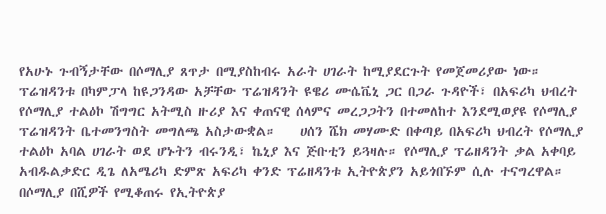የአሁኑ ጉብኝታቸው በሶማሊያ ጸጥታ በሚያስከብሩ አራት ሀገራት ከሚያደርጉት የመጀመሪያው ነው።    ፕሬዝዳንቱ በካምፓላ ከዩጋንዳው አቻቸው ፕሬዝዳንት ዩዌሪ ሙሴቬኒ ጋር በጋራ ጉዳዮች፣ በአፍሪካ ህብረት የሶማሊያ ተልዕኮ ሽግግር አትሚስ ዙሪያ እና ቀጠናዊ ሰላምና መረጋጋትን በተመለከተ እንደሚወያዩ የሶማሊያ ፕሬዝዳንት ቤተመንግስት መግለጫ አስታውቋል።    ሀሰን ሼክ መሃሙድ በቀጣይ በአፍሪካ ህብረት የሶማሊያ ተልዕኮ አባል ሀገራት ወደ ሆኑትን ብሩንዲ፣ ኬኒያ እና ጅቡቲን ይጓዛሉ። የሶማሊያ ፕሬዘዳንት ቃል አቀባይ አብዱልቃድር ዲጌ ለአሜሪካ ድምጽ አፍሪካ ቀንድ ፕሬዘዳንቱ ኢትዮጵያን አይጎበኙም ሲሉ ተናግረዋል።   በሶማሊያ በሺዎች የሚቆጠሩ የኢትዮጵያ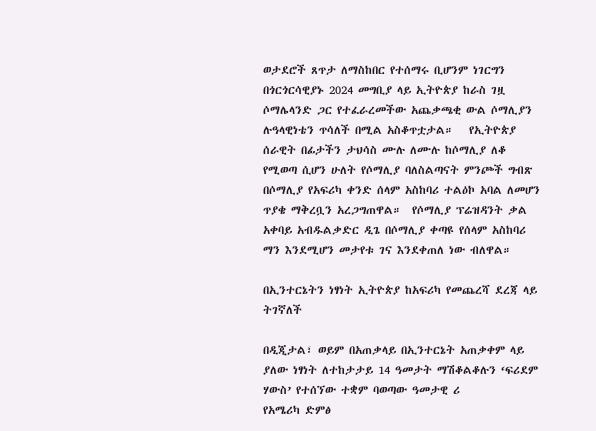ወታደሮች ጸጥታ ለማስከበር የተሰማሩ ቢሆንም ነገርግን በጎርጎርሳዊያኑ 2024 መግቢያ ላይ ኢትዮጵያ ከራስ ገዟ ሶማሌላንድ ጋር የተፈራረመችው አጨቃጫቂ ውል ሶማሊያን ሉዓላዊነቴን ጥሳለች በሚል አስቆጥቷታል።   የኢትዮጵያ ሰራዊት በፊታችን ታህሳስ ሙሉ ለሙሉ ከሶማሊያ ለቆ የሚወጣ ሲሆን ሁለት የሶማሊያ ባለስልጣናት ምንጮች ግብጽ በሶማሊያ የአፍሪካ ቀንድ ሰላም አስከባሪ ተልዕኮ አባል ለመሆን ጥያቄ ማቅረቧን አረጋግጠዋል።  የሶማሊያ ፕሬዝዳንት ቃል አቀባይ አብዱልቃድር ዲጌ በሶማሊያ ቀጣዩ የሰላም አስከባሪ ማን እንደሚሆን መታየቱ ገና እንደቀጠለ ነው ብለዋል።

በኢንተርኔትን ነፃነት ኢትዮጵያ ከአፍሪካ የመጨረሻ ደረጃ ላይ ትገኛለች

በዲጂታል፣ ወይም በአጠቃላይ በኢንተርኔት አጠቃቀም ላይ ያለው ነፃነት ለተከታታይ 14 ዓመታት ማሽቆልቆሉን ‘ፍሪደም ሃውስ’ የተሰኘው ተቋም ባወጣው ዓመታዊ ሪ
የአሜሪካ ድምፅ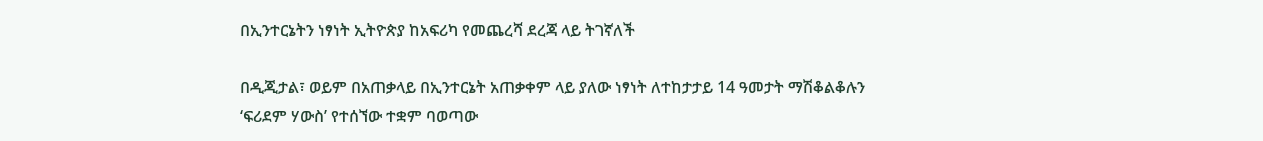በኢንተርኔትን ነፃነት ኢትዮጵያ ከአፍሪካ የመጨረሻ ደረጃ ላይ ትገኛለች

በዲጂታል፣ ወይም በአጠቃላይ በኢንተርኔት አጠቃቀም ላይ ያለው ነፃነት ለተከታታይ 14 ዓመታት ማሽቆልቆሉን ‘ፍሪደም ሃውስ’ የተሰኘው ተቋም ባወጣው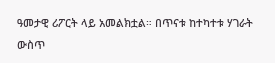ዓመታዊ ሪፖርት ላይ አመልክቷል። በጥናቱ ከተካተቱ ሃገራት ውስጥ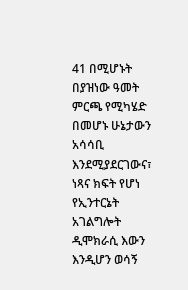41 በሚሆኑት በያዝነው ዓመት ምርጫ የሚካሄድ በመሆኑ ሁኔታውን አሳሳቢ እንደሚያደርገውና፣ ነጻና ክፍት የሆነ የኢንተርኔት አገልግሎት ዲሞክራሲ እውን እንዲሆን ወሳኝ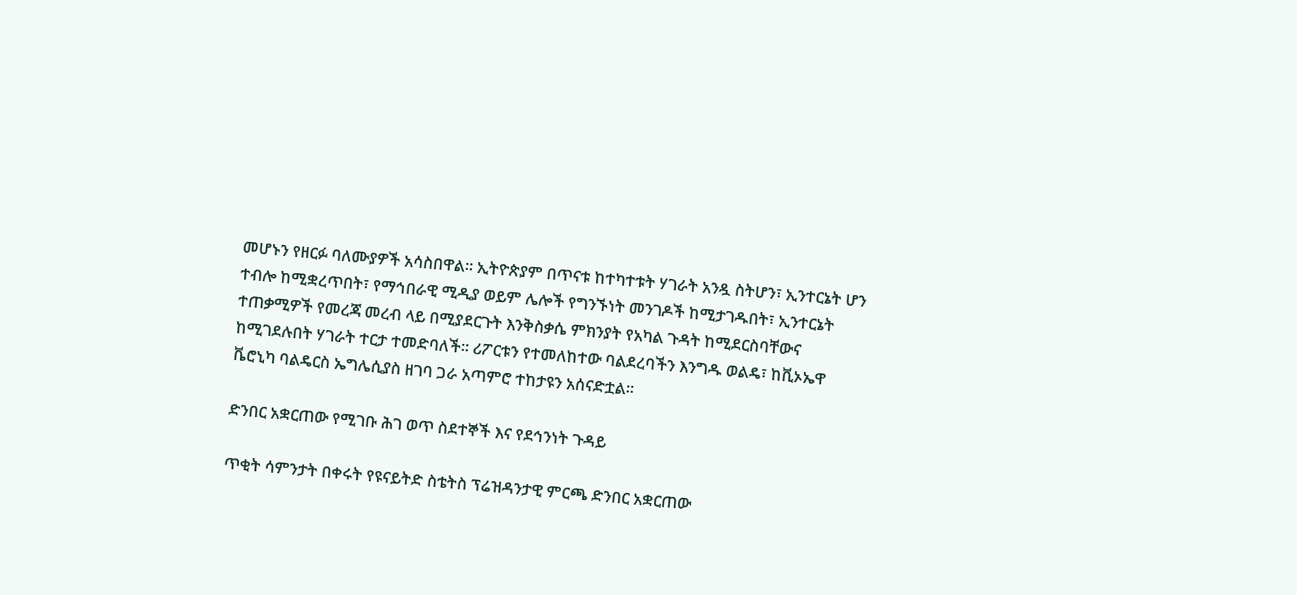መሆኑን የዘርፉ ባለሙያዎች አሳስበዋል። ኢትዮጵያም በጥናቱ ከተካተቱት ሃገራት አንዷ ስትሆን፣ ኢንተርኔት ሆን ተብሎ ከሚቋረጥበት፣ የማኅበራዊ ሚዲያ ወይም ሌሎች የግንኙነት መንገዶች ከሚታገዱበት፣ ኢንተርኔት ተጠቃሚዎች የመረጃ መረብ ላይ በሚያደርጉት እንቅስቃሴ ምክንያት የአካል ጉዳት ከሚደርስባቸውና ከሚገደሉበት ሃገራት ተርታ ተመድባለች፡፡ ሪፖርቱን የተመለከተው ባልደረባችን እንግዱ ወልዴ፣ ከቪኦኤዋ ቬሮኒካ ባልዴርስ ኤግሌሲያስ ዘገባ ጋራ አጣምሮ ተከታዩን አሰናድቷል።

ድንበር አቋርጠው የሚገቡ ሕገ ወጥ ስደተኞች እና የደኅንነት ጉዳይ

ጥቂት ሳምንታት በቀሩት የዩናይትድ ስቴትስ ፕሬዝዳንታዊ ምርጫ ድንበር አቋርጠው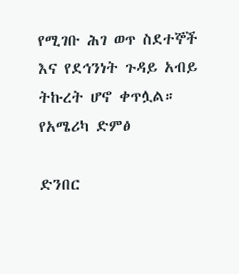የሚገቡ ሕገ ወጥ ስደተኞች እና የደኅንነት ጉዳይ አብይ ትኩረት ሆኖ ቀጥሏል።
የአሜሪካ ድምፅ

ድንበር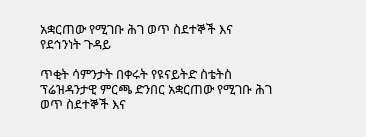አቋርጠው የሚገቡ ሕገ ወጥ ስደተኞች እና የደኅንነት ጉዳይ

ጥቂት ሳምንታት በቀሩት የዩናይትድ ስቴትስ ፕሬዝዳንታዊ ምርጫ ድንበር አቋርጠው የሚገቡ ሕገ ወጥ ስደተኞች እና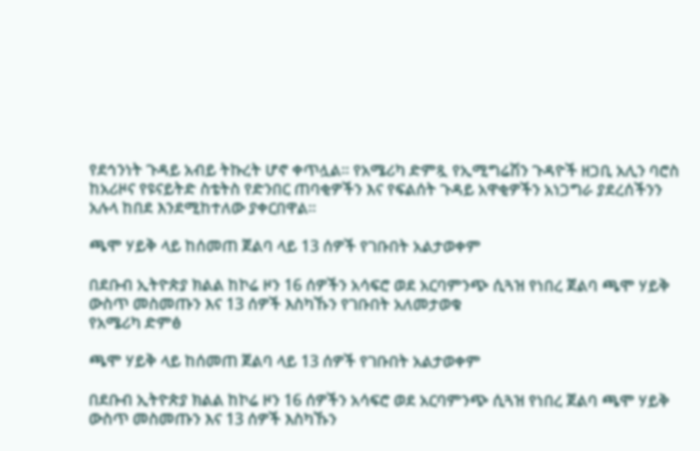የደኅንነት ጉዳይ አብይ ትኩረት ሆኖ ቀጥሏል። የአሜሪካ ድምጿ የኢሚግሬሽን ጉዳዮች ዘጋቢ አሊን ባሮስ ከአሪዞና የዩናይትድ ስቴትስ የድንበር ጠባቂዎችን እና የፍልሰት ጉዳይ አዋቂዎችን አነጋግራ ያደረሰችንን አሉላ ከበደ እንደሚከተለው ያቀርበዋል።

ጫሞ ሃይቅ ላይ ከሰመጠ ጀልባ ላይ 13 ሰዎች የገቡበት አልታወቀም

በደቡብ ኢትዮጵያ ክልል ከኮሬ ዞን 16 ሰዎችን አሳፍሮ ወደ አርባምንጭ ሲጓዝ የነበረ ጀልባ ጫሞ ሃይቅ ውስጥ መስመጡን እና 13 ሰዎች እስካኹን የገቡበት አለመታወቁ
የአሜሪካ ድምፅ

ጫሞ ሃይቅ ላይ ከሰመጠ ጀልባ ላይ 13 ሰዎች የገቡበት አልታወቀም

በደቡብ ኢትዮጵያ ክልል ከኮሬ ዞን 16 ሰዎችን አሳፍሮ ወደ አርባምንጭ ሲጓዝ የነበረ ጀልባ ጫሞ ሃይቅ ውስጥ መስመጡን እና 13 ሰዎች እስካኹን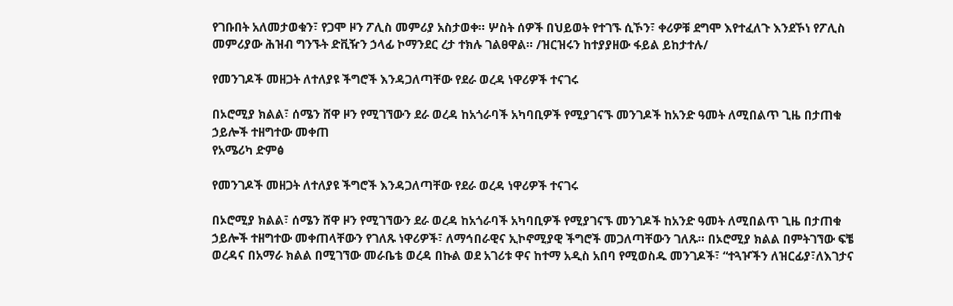የገቡበት አለመታወቁን፣ የጋሞ ዞን ፖሊስ መምሪያ አስታወቀ። ሦስት ሰዎች በህይወት የተገኙ ሲኾን፣ ቀሪዎቹ ደግሞ እየተፈለጉ እንደኾነ የፖሊስ መምሪያው ሕዝብ ግንኙት ድቪዥን ኃላፊ ኮማንደር ረታ ተክሉ ገልፀዋል። /ዝርዝሩን ከተያያዘው ፋይል ይከታተሉ/

የመንገዶች መዘጋት ለተለያዩ ችግሮች እንዳጋለጣቸው የደራ ወረዳ ነዋሪዎች ተናገሩ

በኦሮሚያ ክልል፣ ሰሜን ሸዋ ዞን የሚገኘውን ደራ ወረዳ ከአጎራባች አካባቢዎች የሚያገናኙ መንገዶች ከአንድ ዓመት ለሚበልጥ ጊዜ በታጠቁ ኃይሎች ተዘግተው መቀጠ
የአሜሪካ ድምፅ

የመንገዶች መዘጋት ለተለያዩ ችግሮች እንዳጋለጣቸው የደራ ወረዳ ነዋሪዎች ተናገሩ

በኦሮሚያ ክልል፣ ሰሜን ሸዋ ዞን የሚገኘውን ደራ ወረዳ ከአጎራባች አካባቢዎች የሚያገናኙ መንገዶች ከአንድ ዓመት ለሚበልጥ ጊዜ በታጠቁ ኃይሎች ተዘግተው መቀጠላቸውን የገለጹ ነዋሪዎች፣ ለማኅበራዊና ኢኮኖሚያዊ ችግሮች መጋለጣቸውን ገለጹ። በኦሮሚያ ክልል በምትገኘው ፍቼ ወረዳና በአማራ ክልል በሚገኘው መራቤቴ ወረዳ በኩል ወደ አገሪቱ ዋና ከተማ አዲስ አበባ የሚወስዱ መንገዶች፣ “ተጓዦችን ለዝርፊያ፣ለእገታና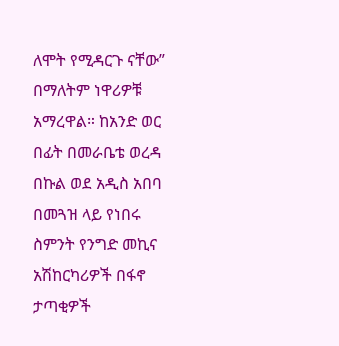ለሞት የሚዳርጉ ናቸው” በማለትም ነዋሪዎቹ አማረዋል። ከአንድ ወር በፊት በመራቤቴ ወረዳ በኩል ወደ አዲስ አበባ በመጓዝ ላይ የነበሩ ስምንት የንግድ መኪና አሽከርካሪዎች በፋኖ ታጣቂዎች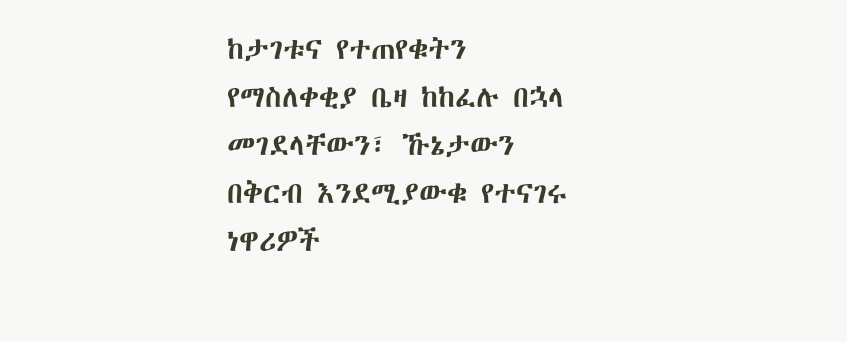ከታገቱና የተጠየቁትን የማስለቀቂያ ቤዛ ከከፈሉ በኋላ መገደላቸውን፣ ኹኔታውን በቅርብ እንደሚያውቁ የተናገሩ ነዋሪዎች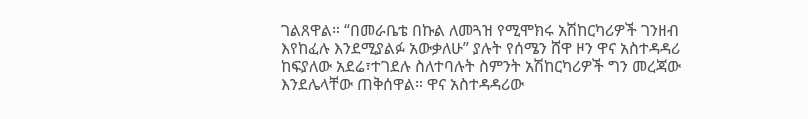ገልጸዋል። “በመራቤቴ በኩል ለመጓዝ የሚሞክሩ አሽከርካሪዎች ገንዘብ እየከፈሉ እንደሚያልፉ አውቃለሁ” ያሉት የሰሜን ሸዋ ዞን ዋና አስተዳዳሪ ከፍያለው አደሬ፣ተገደሉ ስለተባሉት ስምንት አሽከርካሪዎች ግን መረጃው እንደሌላቸው ጠቅሰዋል። ዋና አስተዳዳሪው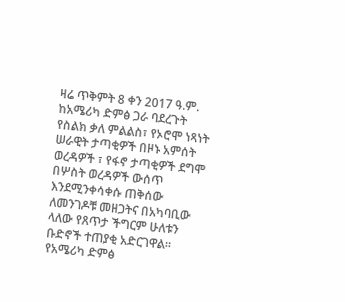ዛሬ ጥቅምት 8 ቀን 2017 ዓ.ም. ከአሜሪካ ድምፅ ጋራ ባደረጉት የስልክ ቃለ ምልልስ፣ የኦሮሞ ነጻነት ሠራዊት ታጣቂዎች በዞኑ አምሰት ወረዳዎች ፣ የፋኖ ታጣቂዎች ደግሞ በሦስት ወረዳዎች ውሰጥ እንደሚንቀሳቀሱ ጠቅሰው ለመንገዶቹ መዘጋትና በአካባቢው ላለው የጸጥታ ችግርም ሁለቱን ቡድኖች ተጠያቂ አድርገዋል። የአሜሪካ ድምፅ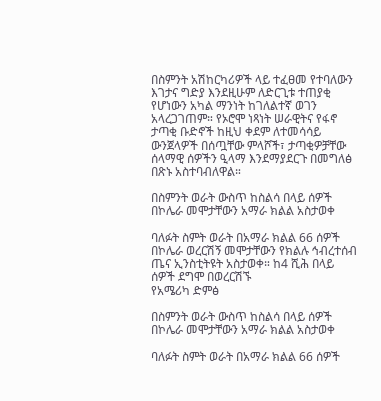በስምንት አሽከርካሪዎች ላይ ተፈፀመ የተባለውን እገታና ግድያ እንደዚሁም ለድርጊቱ ተጠያቂ የሆነውን አካል ማንነት ከገለልተኛ ወገን አላረጋገጠም። የኦሮሞ ነጻነት ሠራዊትና የፋኖ ታጣቂ ቡድኖች ከዚህ ቀደም ለተመሳሳይ ውንጀላዎች በሰጧቸው ምላሾች፣ ታጣቂዎቻቸው ሰላማዊ ሰዎችን ዒላማ እንደማያደርጉ በመግለፅ በጽኑ አስተባብለዋል።

በስምንት ወራት ውስጥ ከስልሳ በላይ ሰዎች በኮሌራ መሞታቸውን አማራ ክልል አስታወቀ

ባለፉት ስምት ወራት በአማራ ክልል 66 ሰዎች በኮሌራ ወረርሽኝ መሞታቸውን የክልሉ ኅብረተሰብ ጤና ኢንስቲትዩት አስታወቀ። ከ4 ሺሕ በላይ ሰዎች ደግሞ በወረርሽኙ
የአሜሪካ ድምፅ

በስምንት ወራት ውስጥ ከስልሳ በላይ ሰዎች በኮሌራ መሞታቸውን አማራ ክልል አስታወቀ

ባለፉት ስምት ወራት በአማራ ክልል 66 ሰዎች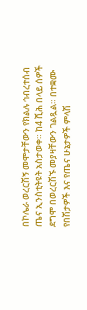በኮሌራ ወረርሽኝ መሞታቸውን የክልሉ ኅብረተሰብ ጤና ኢንስቲትዩት አስታወቀ። ከ4 ሺሕ በላይ ሰዎች ደግሞ በወረርሽኙ መያዛቸውን ገልጿል። በተቋሙ የበሽታዎች እና የጤና ሁኔታዎች ምላሽ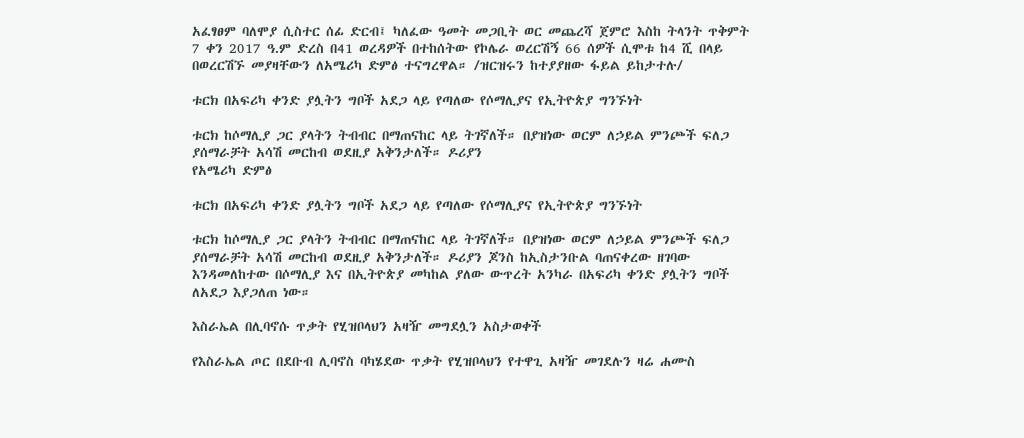አፈፃፀም ባለሞያ ሲስተር ሰፊ ድርብ፤ ካለፈው ዓመት መጋቢት ወር መጨረሻ ጀምሮ እስከ ትላንት ጥቅምት 7 ቀን 2017 ዓ.ም ድረስ በ41 ወረዳዎች በተከሰትው የኮሌራ ወረርሽኝ 66 ሰዎች ሲሞቱ ከ4 ሺ በላይ በወረርሽኙ መያዛቸውን ለአሜሪካ ድምፅ ተናግረዋል። /ዝርዝሩን ከተያያዘው ፋይል ይከታተሉ/

ቱርክ በአፍሪካ ቀንድ ያሏትን ግቦች አደጋ ላይ የጣለው የሶማሊያና የኢትዮጵያ ግንኙነት

ቱርክ ከሶማሊያ ጋር ያላትን ትብብር በማጠናከር ላይ ትገኛለች። በያዝነው ወርም ለኃይል ምንጮች ፍለጋ ያሰማራቻት አሳሽ መርከብ ወደዚያ አቅንታለች። ዶሪያን
የአሜሪካ ድምፅ

ቱርክ በአፍሪካ ቀንድ ያሏትን ግቦች አደጋ ላይ የጣለው የሶማሊያና የኢትዮጵያ ግንኙነት

ቱርክ ከሶማሊያ ጋር ያላትን ትብብር በማጠናከር ላይ ትገኛለች። በያዝነው ወርም ለኃይል ምንጮች ፍለጋ ያሰማራቻት አሳሽ መርከብ ወደዚያ አቅንታለች። ዶሪያን ጆንስ ከኢስታንቡል ባጠናቀረው ዘገባው እንዳመለከተው በሶማሊያ እና በኢትዮጵያ መካከል ያለው ውጥረት አንካራ በአፍሪካ ቀንድ ያሏትን ግቦች ለአደጋ እያጋለጠ ነው።

እስራኤል በሊባኖሱ ጥቃት የሂዝቦላህን አዛዥ መግደሏን አስታወቀች

የእስራኤል ጦር በደቡብ ሊባኖስ ባካሄደው ጥቃት የሂዝቦላህን የተዋጊ አዛዥ መገደሉን ዛሬ ሐሙስ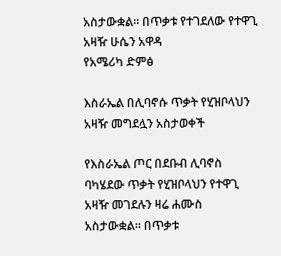አስታውቋል። በጥቃቱ የተገደለው የተዋጊ አዛዥ ሁሴን አዋዳ
የአሜሪካ ድምፅ

እስራኤል በሊባኖሱ ጥቃት የሂዝቦላህን አዛዥ መግደሏን አስታወቀች

የእስራኤል ጦር በደቡብ ሊባኖስ ባካሄደው ጥቃት የሂዝቦላህን የተዋጊ አዛዥ መገደሉን ዛሬ ሐሙስ አስታውቋል። በጥቃቱ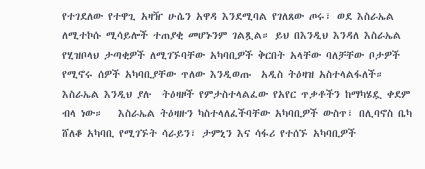የተገደለው የተዋጊ አዛዥ ሁሴን አዋዳ እንደሚባል የገለጸው ጦሩ፣ ወደ እስራኤል ለሚተኮሱ ሚሳይሎች ተጠያቂ መሆኑንም ገልጿል። ይህ በእንዲህ እንዳለ እስራኤል የሂዝቦላህ ታጣቂዎች ለሚገኙባቸው አካባቢዎች ቅርበት አላቸው ባለቻቸው ቦታዎች የሚኖሩ ሰዎች አካባቢያቸው ጥለው እንዲወጡ  አዲስ ትዕዛዝ አስተላልፋለች። እስራኤል እንዲህ ያሉ  ትዕዛዞች የምታስተላልፈው የአየር ጥቃቶችን ከማካሄዷ ቀደም ብላ ነው።   እስራኤል ትዕዛዙን ካስተላለፈችባቸው አካባቢዎች ውስጥ፣ በሊባኖስ ቤካ  ሸለቆ አካባቢ የሚገኙት ሳራይን፣ ታምኒን እና ሳፋሪ የተሰኙ አካባቢዎች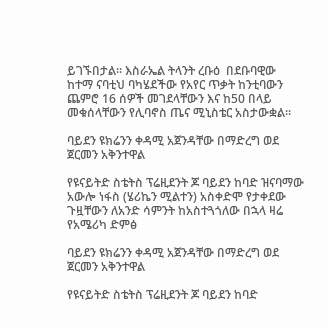ይገኙበታል። እስራኤል ትላንት ረቡዕ  በደቡባዊው ከተማ ናባቲህ ባካሄደችው የአየር ጥቃት ከንቲባውን ጨምሮ 16 ሰዎች መገደላቸውን እና ከ50 በላይ መቁሰላቸውን የሊባኖስ ጤና ሚኒስቴር አስታውቋል።

ባይደን ዩክሬንን ቀዳሚ አጀንዳቸው በማድረግ ወደ ጀርመን አቅንተዋል

የዩናይትድ ስቴትስ ፕሬዚደንት ጆ ባይደን ከባድ ዝናባማው አውሎ ነፋስ (ሄሪኬን ሚልተን) አስቀድሞ የታቀደው ጉዟቸውን ለአንድ ሳምንት ከአስተጓጎለው በኋላ ዛሬ
የአሜሪካ ድምፅ

ባይደን ዩክሬንን ቀዳሚ አጀንዳቸው በማድረግ ወደ ጀርመን አቅንተዋል

የዩናይትድ ስቴትስ ፕሬዚደንት ጆ ባይደን ከባድ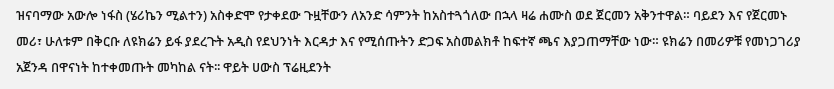ዝናባማው አውሎ ነፋስ (ሄሪኬን ሚልተን) አስቀድሞ የታቀደው ጉዟቸውን ለአንድ ሳምንት ከአስተጓጎለው በኋላ ዛሬ ሐሙስ ወደ ጀርመን አቅንተዋል። ባይደን እና የጀርመኑ መሪ፣ ሁለቱም በቅርቡ ለዩክሬን ይፋ ያደረጉት አዲስ የደህንነት እርዳታ እና የሚሰጡትን ድጋፍ አስመልክቶ ከፍተኛ ጫና እያጋጠማቸው ነው። ዩክሬን በመሪዎቹ የመነጋገሪያ አጀንዳ በዋናነት ከተቀመጡት መካከል ናት፡፡ ዋይት ሀውስ ፕሬዚደንት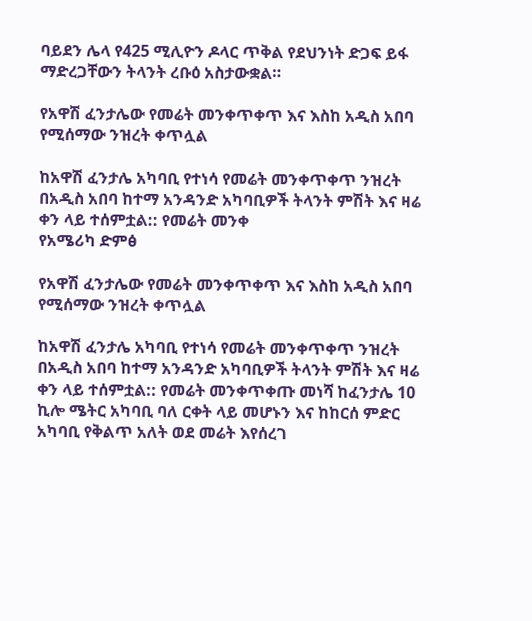ባይደን ሌላ የ425 ሚሊዮን ዶላር ጥቅል የደህንነት ድጋፍ ይፋ ማድረጋቸውን ትላንት ረቡዕ አስታውቋል።

የአዋሽ ፈንታሌው የመሬት መንቀጥቀጥ እና እስከ አዲስ አበባ የሚሰማው ንዝረት ቀጥሏል

ከአዋሽ ፈንታሌ አካባቢ የተነሳ የመሬት መንቀጥቀጥ ንዝረት በአዲስ አበባ ከተማ አንዳንድ አካባቢዎች ትላንት ምሽት እና ዛሬ ቀን ላይ ተሰምቷል:: የመሬት መንቀ
የአሜሪካ ድምፅ

የአዋሽ ፈንታሌው የመሬት መንቀጥቀጥ እና እስከ አዲስ አበባ የሚሰማው ንዝረት ቀጥሏል

ከአዋሽ ፈንታሌ አካባቢ የተነሳ የመሬት መንቀጥቀጥ ንዝረት በአዲስ አበባ ከተማ አንዳንድ አካባቢዎች ትላንት ምሽት እና ዛሬ ቀን ላይ ተሰምቷል:: የመሬት መንቀጥቀጡ መነሻ ከፈንታሌ 10 ኪሎ ሜትር አካባቢ ባለ ርቀት ላይ መሆኑን እና ከከርሰ ምድር አካባቢ የቅልጥ አለት ወደ መሬት እየሰረገ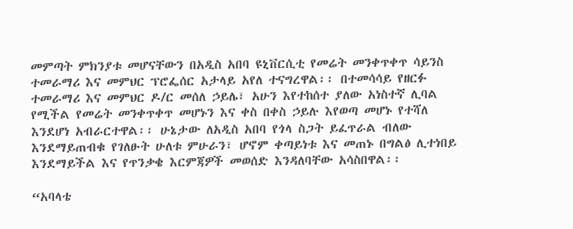መምጣት ምክንያቱ መሆናቸውን በአዲስ አበባ ዩኒቨርሲቲ የመሬት መንቀጥቀጥ ሳይንስ ተመራማሪ እና መምህር ፕሮፌሰር አታላይ አየለ ተናግረዋል፡፡ በተመሳሳይ የዘርፉ ተመራማሪ እና መምህር ዶ/ር መሰለ ኃይሌ፣ አሁን እየተከሰተ ያለው አነስተኛ ሊባል የሚችል የመሬት መንቀጥቀጥ መሆኑን እና ቀስ በቀስ ኃይሉ እየወጣ መሆኑ የተሻለ እንደሆነ አብራርተዋል፡፡ ሁኔታው ለአዲስ አበባ የጎላ ስጋት ይፈጥራል ብለው እንደማይጠብቁ የገለፁት ሁለቱ ምሁራን፣ ሆኖም ቀጣይነቱ እና መጠኑ በግልፅ ሊተነበይ እንደማይችል እና የጥንቃቄ እርምጃዎች መወሰድ እንዳለባቸው አሳስበዋል፡፡

“አባላቴ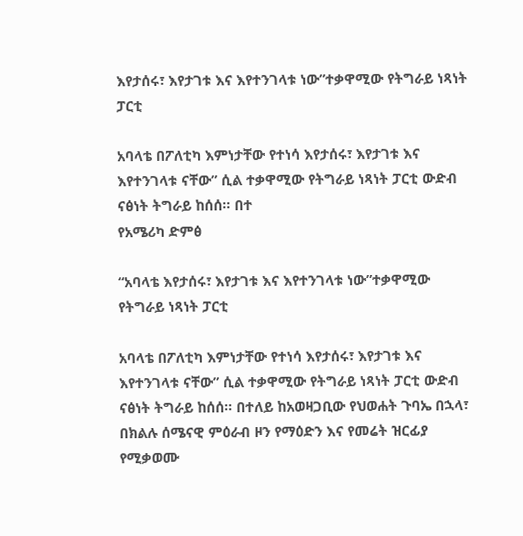እየታሰሩ፣ እየታገቱ እና እየተንገላቱ ነው”ተቃዋሚው የትግራይ ነጻነት ፓርቲ

አባላቴ በፖለቲካ እምነታቸው የተነሳ እየታሰሩ፣ እየታገቱ እና እየተንገላቱ ናቸው” ሲል ተቃዋሚው የትግራይ ነጻነት ፓርቲ ውድብ ናፅነት ትግራይ ከሰሰ። በተ
የአሜሪካ ድምፅ

“አባላቴ እየታሰሩ፣ እየታገቱ እና እየተንገላቱ ነው”ተቃዋሚው የትግራይ ነጻነት ፓርቲ

አባላቴ በፖለቲካ እምነታቸው የተነሳ እየታሰሩ፣ እየታገቱ እና እየተንገላቱ ናቸው” ሲል ተቃዋሚው የትግራይ ነጻነት ፓርቲ ውድብ ናፅነት ትግራይ ከሰሰ። በተለይ ከአወዛጋቢው የህወሐት ጉባኤ በኋላ፣ በክልሉ ሰሜናዊ ምዕራብ ዞን የማዕድን እና የመሬት ዝርፊያ የሚቃወሙ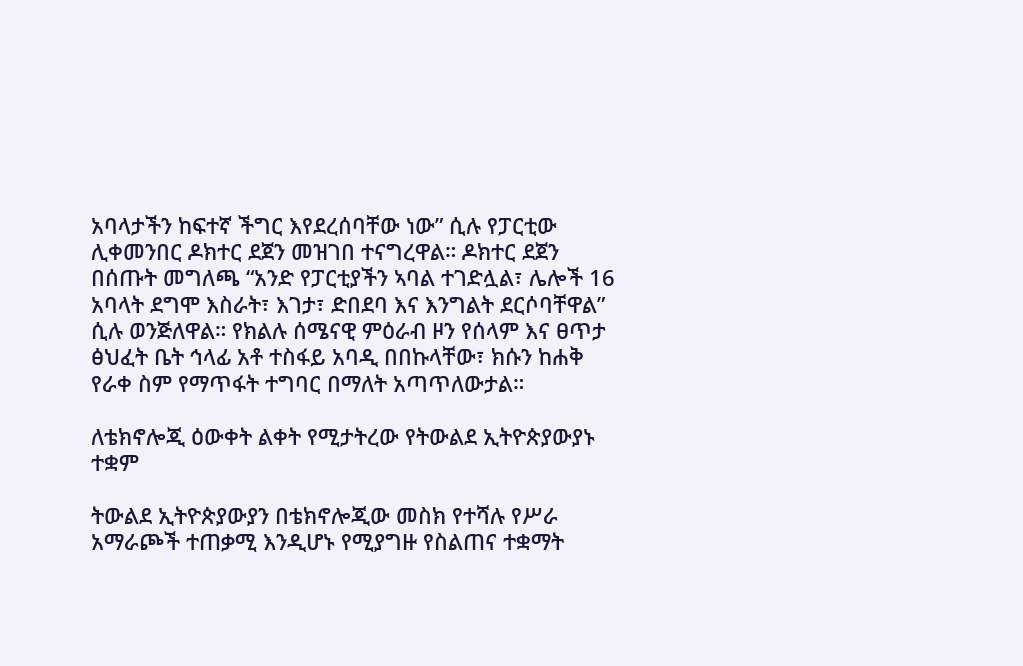አባላታችን ከፍተኛ ችግር እየደረሰባቸው ነው” ሲሉ የፓርቲው ሊቀመንበር ዶክተር ደጀን መዝገበ ተናግረዋል። ዶክተር ደጀን በሰጡት መግለጫ “አንድ የፓርቲያችን ኣባል ተገድሏል፣ ሌሎች 16 አባላት ደግሞ እስራት፣ እገታ፣ ድበደባ እና እንግልት ደርሶባቸዋል” ሲሉ ወንጅለዋል። የክልሉ ሰሜናዊ ምዕራብ ዞን የሰላም እና ፀጥታ ፅህፈት ቤት ኅላፊ አቶ ተስፋይ አባዲ በበኩላቸው፣ ክሱን ከሐቅ የራቀ ስም የማጥፋት ተግባር በማለት አጣጥለውታል።

ለቴክኖሎጂ ዕውቀት ልቀት የሚታትረው የትውልደ ኢትዮጵያውያኑ ተቋም

ትውልደ ኢትዮጵያውያን በቴክኖሎጂው መስክ የተሻሉ የሥራ አማራጮች ተጠቃሚ እንዲሆኑ የሚያግዙ የስልጠና ተቋማት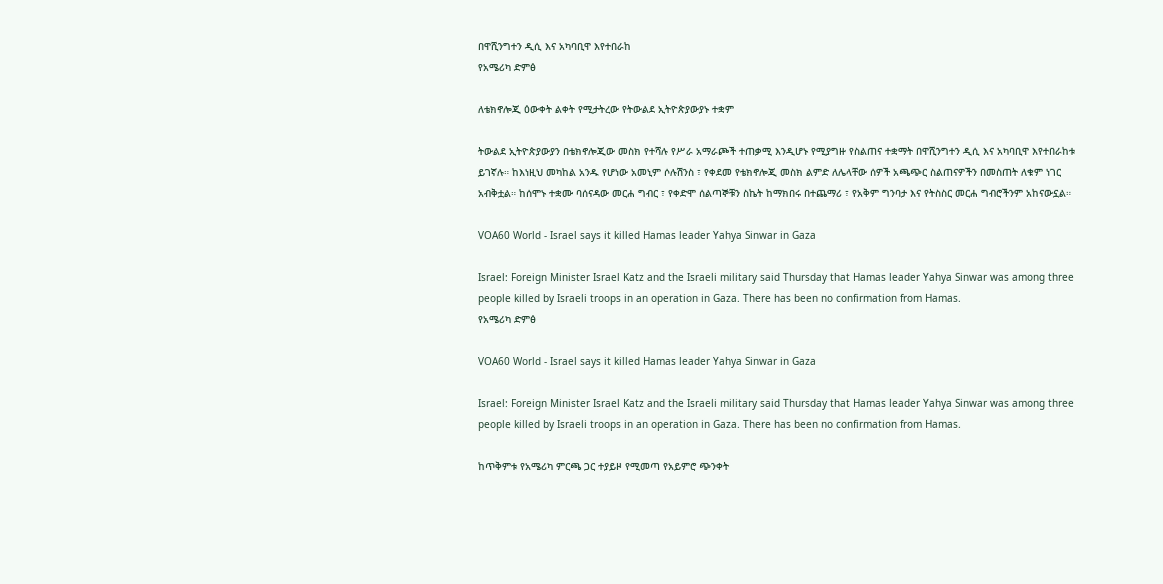በዋሺንግተን ዲሲ እና አካባቢዋ እየተበራከ
የአሜሪካ ድምፅ

ለቴክኖሎጂ ዕውቀት ልቀት የሚታትረው የትውልደ ኢትዮጵያውያኑ ተቋም

ትውልደ ኢትዮጵያውያን በቴክኖሎጂው መስክ የተሻሉ የሥራ አማራጮች ተጠቃሚ እንዲሆኑ የሚያግዙ የስልጠና ተቋማት በዋሺንግተን ዲሲ እና አካባቢዋ እየተበራከቱ ይገኛሉ። ከእነዚህ መካከል አንዱ የሆነው አመኒም ሶሉሽንስ ፣ የቀደመ የቴክኖሎጂ መስክ ልምድ ለሌላቸው ሰዎች አጫጭር ስልጠናዎችን በመስጠት ለቁም ነገር አብቅቷል። ከሰሞኑ ተቋሙ ባሰናዳው መርሐ ግብር ፣ የቀድሞ ሰልጣኞቹን ስኬት ከማክበሩ በተጨማሪ ፣ የአቅም ግንባታ እና የትስስር መርሐ ግብሮችንም አከናውኗል።

VOA60 World - Israel says it killed Hamas leader Yahya Sinwar in Gaza

Israel: Foreign Minister Israel Katz and the Israeli military said Thursday that Hamas leader Yahya Sinwar was among three people killed by Israeli troops in an operation in Gaza. There has been no confirmation from Hamas.
የአሜሪካ ድምፅ

VOA60 World - Israel says it killed Hamas leader Yahya Sinwar in Gaza

Israel: Foreign Minister Israel Katz and the Israeli military said Thursday that Hamas leader Yahya Sinwar was among three people killed by Israeli troops in an operation in Gaza. There has been no confirmation from Hamas.

ከጥቅምቱ የአሜሪካ ምርጫ ጋር ተያይዞ የሚመጣ የአይምሮ ጭንቀት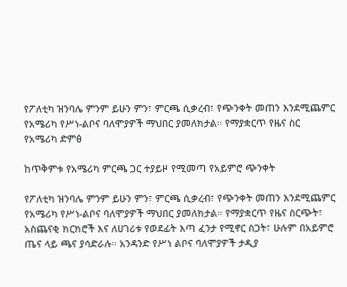የፖለቲካ ዝንባሌ ምንም ይሁን ምን፣ ምርጫ ሲቃረብ፣ የጭንቀት መጠን እንደሚጨምር የአሜሪካ የሥነ-ልቦና ባለሞያዎች ማህበር ያመለክታል። የማያቋርጥ የዜና ስር
የአሜሪካ ድምፅ

ከጥቅምቱ የአሜሪካ ምርጫ ጋር ተያይዞ የሚመጣ የአይምሮ ጭንቀት

የፖለቲካ ዝንባሌ ምንም ይሁን ምን፣ ምርጫ ሲቃረብ፣ የጭንቀት መጠን እንደሚጨምር የአሜሪካ የሥነ-ልቦና ባለሞያዎች ማህበር ያመለክታል። የማያቋርጥ የዜና ስርጭት፣ አስጨናቂ ክርክሮች እና ለሀገሪቱ የወደፊት እጣ ፈንታ የሚኖር ስጋት፣ ሁሉም በአይምሮ ጤና ላይ ጫና ያሳድራሉ። አንዳንድ የሥነ ልቦና ባለሞያዎች ታዲያ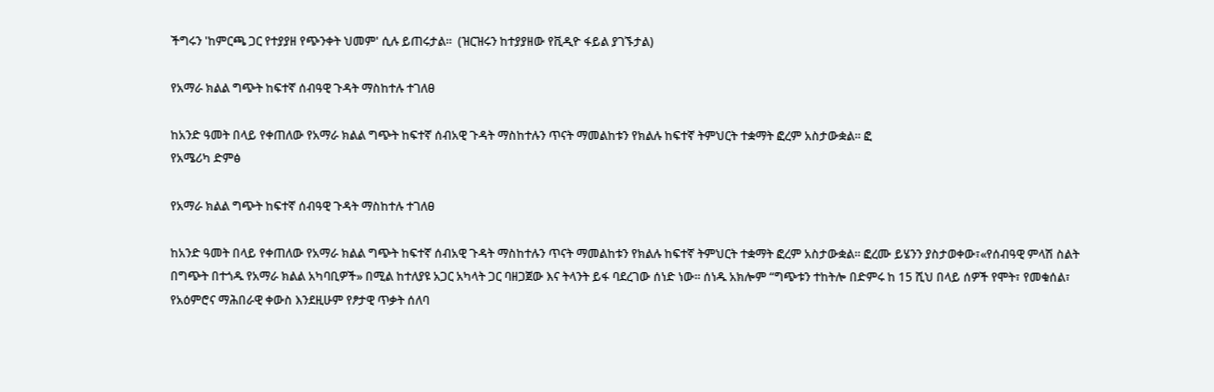ችግሩን 'ከምርጫ ጋር የተያያዘ የጭንቀት ህመም' ሲሉ ይጠሩታል።  (ዝርዝሩን ከተያያዘው የቪዲዮ ፋይል ያገኙታል)

የአማራ ክልል ግጭት ከፍተኛ ሰብዓዊ ጉዳት ማስከተሉ ተገለፀ

ከአንድ ዓመት በላይ የቀጠለው የአማራ ክልል ግጭት ከፍተኛ ሰብአዊ ጉዳት ማስከተሉን ጥናት ማመልከቱን የክልሉ ከፍተኛ ትምህርት ተቋማት ፎረም አስታውቋል። ፎ
የአሜሪካ ድምፅ

የአማራ ክልል ግጭት ከፍተኛ ሰብዓዊ ጉዳት ማስከተሉ ተገለፀ

ከአንድ ዓመት በላይ የቀጠለው የአማራ ክልል ግጭት ከፍተኛ ሰብአዊ ጉዳት ማስከተሉን ጥናት ማመልከቱን የክልሉ ከፍተኛ ትምህርት ተቋማት ፎረም አስታውቋል። ፎረሙ ይሄንን ያስታወቀው፣«የሰብዓዊ ምላሽ ስልት በግጭት በተጎዱ የአማራ ክልል አካባቢዎች» በሚል ከተለያዩ አጋር አካላት ጋር ባዘጋጀው እና ትላንት ይፋ ባደረገው ሰነድ ነው። ሰነዱ አክሎም “ግጭቱን ተከትሎ በድምሩ ከ 15 ሺህ በላይ ሰዎች የሞት፣ የመቁሰል፣ የአዕምሮና ማሕበራዊ ቀውስ እንደዚሁም የፆታዊ ጥቃት ሰለባ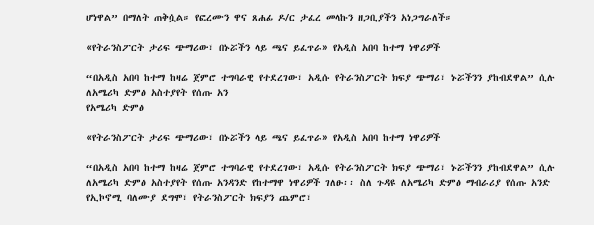ሆነዋል” በማለት ጠቅሷል። የፎረሙን ዋና ጸሐፊ ዶ/ር ታፈረ መላኩን ዘጋቢያችን አነጋግራለች።

«የትራንስፖርት ታሪፍ ጭማሪው፣ በኑሯችን ላይ ጫና ይፈጥራ» የአዲስ አበባ ከተማ ነዋሪዎች

“በአዲስ አበባ ከተማ ከዛሬ ጀምሮ ተግባራዊ የተደረገው፣ አዲሱ የትራንስፖርት ክፍያ ጭማሪ፣ ኑሯችንን ያከብደዋል” ሲሉ ለአሜሪካ ድምፅ አስተያየት የሰጡ አን
የአሜሪካ ድምፅ

«የትራንስፖርት ታሪፍ ጭማሪው፣ በኑሯችን ላይ ጫና ይፈጥራ» የአዲስ አበባ ከተማ ነዋሪዎች

“በአዲስ አበባ ከተማ ከዛሬ ጀምሮ ተግባራዊ የተደረገው፣ አዲሱ የትራንስፖርት ክፍያ ጭማሪ፣ ኑሯችንን ያከብደዋል” ሲሉ ለአሜሪካ ድምፅ አስተያየት የሰጡ አንዳንድ የከተማዋ ነዋሪዎች ገለፁ፡፡ ስለ ጉዳዩ ለአሜሪካ ድምፅ ማብራሪያ የሰጡ አንድ የኢኮኖሚ ባለሙያ ደግሞ፣ የትራንስፖርት ክፍያን ጨምሮ፣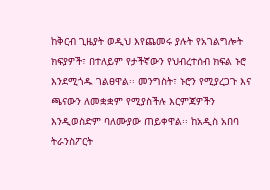ከቅርብ ጊዜያት ወዲህ እየጨመሩ ያሉት የአገልግሎት ክፍያዎች፣ በተለይም የታችኛውን የህብረተሰብ ክፍል ኑሮ እንደሚጎዱ ገልፀዋል፡፡ መንግስት፣ ኑሮን የሚያረጋጉ እና ጫናውን ለመቋቋም የሚያስችሉ እርምጃዎችን እንዲወስድም ባለሙያው ጠይቀዋል፡፡ ከአዲስ አበባ ትራንስፖርት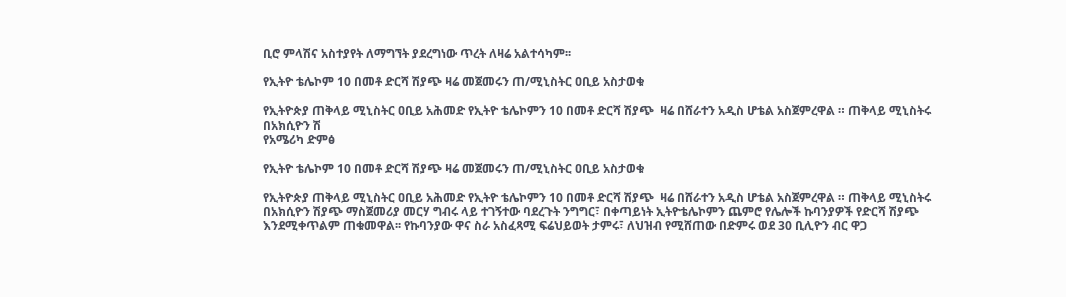ቢሮ ምላሽና አስተያየት ለማግኘት ያደረግነው ጥረት ለዛሬ አልተሳካም፡፡

የኢትዮ ቴሌኮም 10 በመቶ ድርሻ ሽያጭ ዛሬ መጀመሩን ጠ/ሚኒስትር ዐቢይ አስታወቁ

የኢትዮጵያ ጠቅላይ ሚኒስትር ዐቢይ አሕመድ የኢትዮ ቴሌኮምን 10 በመቶ ድርሻ ሽያጭ  ዛሬ በሸራተን አዲስ ሆቴል አስጀምረዋል ። ጠቅላይ ሚኒስትሩ በአክሲዮን ሽ
የአሜሪካ ድምፅ

የኢትዮ ቴሌኮም 10 በመቶ ድርሻ ሽያጭ ዛሬ መጀመሩን ጠ/ሚኒስትር ዐቢይ አስታወቁ

የኢትዮጵያ ጠቅላይ ሚኒስትር ዐቢይ አሕመድ የኢትዮ ቴሌኮምን 10 በመቶ ድርሻ ሽያጭ  ዛሬ በሸራተን አዲስ ሆቴል አስጀምረዋል ። ጠቅላይ ሚኒስትሩ በአክሲዮን ሽያጭ ማስጀመሪያ መርሃ ግብሩ ላይ ተገኝተው ባደረጉት ንግግር፣ በቀጣይነት ኢትዮቴሌኮምን ጨምሮ የሌሎች ኩባንያዎች የድርሻ ሽያጭ እንደሚቀጥልም ጠቁመዋል፡፡ የኩባንያው ዋና ስራ አስፈጻሚ ፍሬህይወት ታምሩ፣ ለህዝብ የሚሸጠው በድምሩ ወደ 30 ቢሊዮን ብር ዋጋ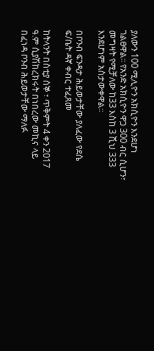ያለውን 100 ሚሊዮን አክሲዮን እንደሆነ ገልፀዋል፡፡ የአንድ አክሲዮን ዋጋ 300 ብር ሲሆን፣ መግዛት የሚቻለው ከ33 እስከ 3 ሺህ 333  እንደሆነም አስታውቀዋል፡፡

በቦንብ ፍንዳታ ሕይወታቸው ያለፈው የደሴ ፍ/ቤት ዳኛ ቀብር ተፈጸመ

ከትላንት በስቲያ ሰኞ ፣ ጥቅምት 4 ቀን 2017 ዓ.ም ሲያሽከረክሩት በነበረው መኪና ላይ በፈነዳ ቦንብ ሕይወታቸው ማለፉ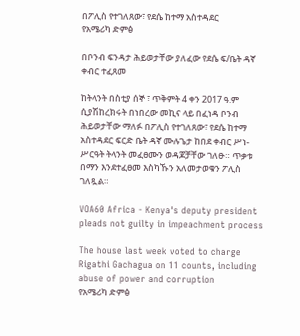በፖሊስ የተገለጸው፣ የደሴ ከተማ አስተዳደር
የአሜሪካ ድምፅ

በቦንብ ፍንዳታ ሕይወታቸው ያለፈው የደሴ ፍ/ቤት ዳኛ ቀብር ተፈጸመ

ከትላንት በስቲያ ሰኞ ፣ ጥቅምት 4 ቀን 2017 ዓ.ም ሲያሽከረክሩት በነበረው መኪና ላይ በፈነዳ ቦንብ ሕይወታቸው ማለፉ በፖሊስ የተገለጸው፣ የደሴ ከተማ አስተዳደር ፍርድ ቤት ዳኛ ሙሉጌታ ከበደ ቀብር ሥነ- ሥርዓት ትላንት መፈፀሙን ወዳጆቻቸው ገለፁ። ጥቃቱ በማን እንደተፈፀመ እስካኹን አለመታወቁን ፖሊስ ገለጿል።

VOA60 Africa - Kenya's deputy president pleads not guilty in impeachment process

The house last week voted to charge Rigathi Gachagua on 11 counts, including abuse of power and corruption
የአሜሪካ ድምፅ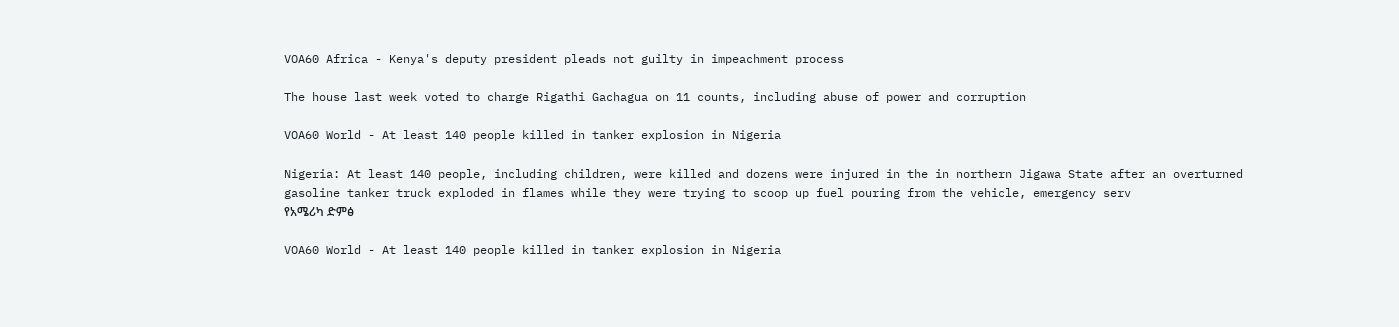VOA60 Africa - Kenya's deputy president pleads not guilty in impeachment process

The house last week voted to charge Rigathi Gachagua on 11 counts, including abuse of power and corruption

VOA60 World - At least 140 people killed in tanker explosion in Nigeria

Nigeria: At least 140 people, including children, were killed and dozens were injured in the in northern Jigawa State after an overturned gasoline tanker truck exploded in flames while they were trying to scoop up fuel pouring from the vehicle, emergency serv
የአሜሪካ ድምፅ

VOA60 World - At least 140 people killed in tanker explosion in Nigeria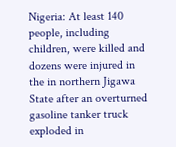Nigeria: At least 140 people, including children, were killed and dozens were injured in the in northern Jigawa State after an overturned gasoline tanker truck exploded in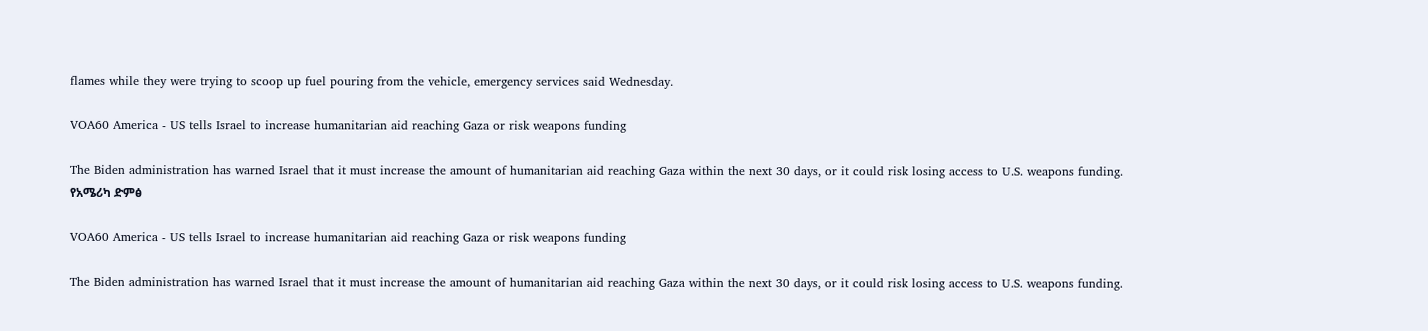flames while they were trying to scoop up fuel pouring from the vehicle, emergency services said Wednesday.

VOA60 America - US tells Israel to increase humanitarian aid reaching Gaza or risk weapons funding

The Biden administration has warned Israel that it must increase the amount of humanitarian aid reaching Gaza within the next 30 days, or it could risk losing access to U.S. weapons funding.
የአሜሪካ ድምፅ

VOA60 America - US tells Israel to increase humanitarian aid reaching Gaza or risk weapons funding

The Biden administration has warned Israel that it must increase the amount of humanitarian aid reaching Gaza within the next 30 days, or it could risk losing access to U.S. weapons funding.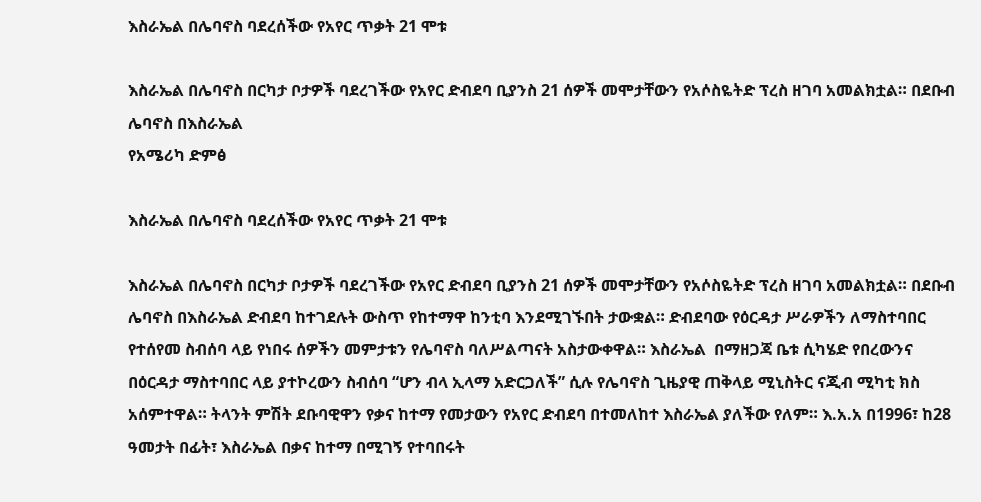እስራኤል በሌባኖስ ባደረሰችው የአየር ጥቃት 21 ሞቱ

እስራኤል በሌባኖስ በርካታ ቦታዎች ባደረገችው የአየር ድብደባ ቢያንስ 21 ሰዎች መሞታቸውን የአሶስዬትድ ፕረስ ዘገባ አመልክቷል። በደቡብ ሌባኖስ በእስራኤል
የአሜሪካ ድምፅ

እስራኤል በሌባኖስ ባደረሰችው የአየር ጥቃት 21 ሞቱ

እስራኤል በሌባኖስ በርካታ ቦታዎች ባደረገችው የአየር ድብደባ ቢያንስ 21 ሰዎች መሞታቸውን የአሶስዬትድ ፕረስ ዘገባ አመልክቷል። በደቡብ ሌባኖስ በእስራኤል ድብደባ ከተገደሉት ውስጥ የከተማዋ ከንቲባ እንደሚገኙበት ታውቋል። ድብደባው የዕርዳታ ሥራዎችን ለማስተባበር የተሰየመ ስብሰባ ላይ የነበሩ ሰዎችን መምታቱን የሌባኖስ ባለሥልጣናት አስታውቀዋል። እስራኤል  በማዘጋጃ ቤቱ ሲካሄድ የበረውንና በዕርዳታ ማስተባበር ላይ ያተኮረውን ስብሰባ “ሆን ብላ ኢላማ አድርጋለች” ሲሉ የሌባኖስ ጊዜያዊ ጠቅላይ ሚኒስትር ናጂብ ሚካቲ ክስ አሰምተዋል። ትላንት ምሽት ደቡባዊዋን የቃና ከተማ የመታውን የአየር ድብደባ በተመለከተ እስራኤል ያለችው የለም። እ.አ.አ በ1996፣ ከ28 ዓመታት በፊት፣ እስራኤል በቃና ከተማ በሚገኝ የተባበሩት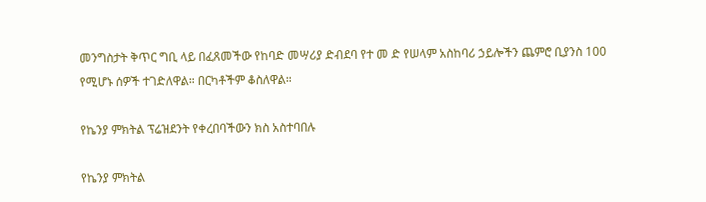መንግስታት ቅጥር ግቢ ላይ በፈጸመችው የከባድ መሣሪያ ድብደባ የተ መ ድ የሠላም አስከባሪ ኃይሎችን ጨምሮ ቢያንስ 100 የሚሆኑ ሰዎች ተገድለዋል። በርካቶችም ቆስለዋል።

የኬንያ ምክትል ፕሬዝደንት የቀረበባችውን ክስ አስተባበሉ

የኬንያ ምክትል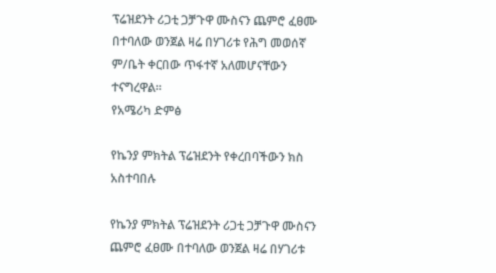ፕሬዝደንት ሪጋቲ ጋቻጉዋ ሙስናን ጨምሮ ፈፀሙ በተባለው ወንጀል ዛሬ በሃገሪቱ የሕግ መወሰኛ ም/ቤት ቀርበው ጥፋተኛ አለመሆናቸውን ተናግረዋል።
የአሜሪካ ድምፅ

የኬንያ ምክትል ፕሬዝደንት የቀረበባችውን ክስ አስተባበሉ

የኬንያ ምክትል ፕሬዝደንት ሪጋቲ ጋቻጉዋ ሙስናን ጨምሮ ፈፀሙ በተባለው ወንጀል ዛሬ በሃገሪቱ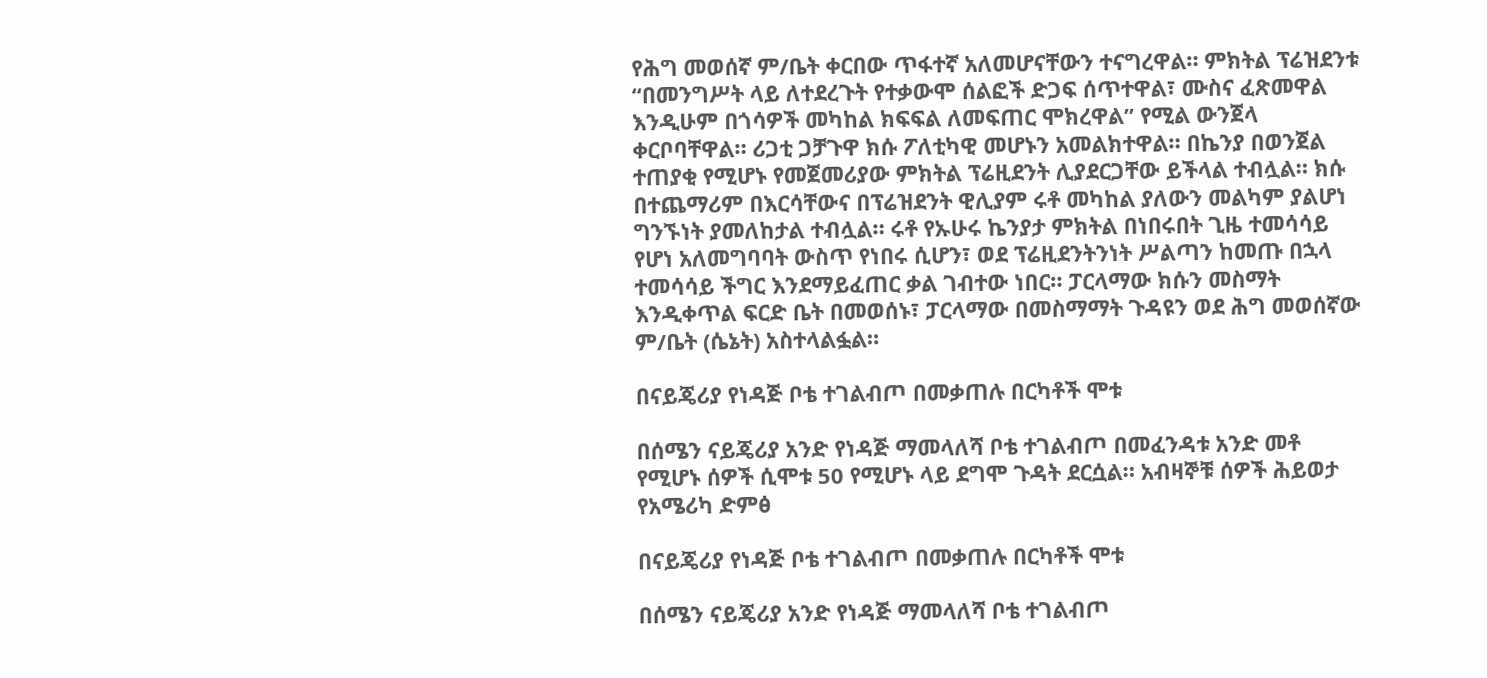የሕግ መወሰኛ ም/ቤት ቀርበው ጥፋተኛ አለመሆናቸውን ተናግረዋል። ምክትል ፕሬዝደንቱ “በመንግሥት ላይ ለተደረጉት የተቃውሞ ሰልፎች ድጋፍ ሰጥተዋል፣ ሙስና ፈጽመዋል እንዲሁም በጎሳዎች መካከል ክፍፍል ለመፍጠር ሞክረዋል” የሚል ውንጀላ ቀርቦባቸዋል። ሪጋቲ ጋቻጉዋ ክሱ ፖለቲካዊ መሆኑን አመልክተዋል። በኬንያ በወንጀል ተጠያቂ የሚሆኑ የመጀመሪያው ምክትል ፕሬዚደንት ሊያደርጋቸው ይችላል ተብሏል። ክሱ በተጨማሪም በእርሳቸውና በፕሬዝደንት ዊሊያም ሩቶ መካከል ያለውን መልካም ያልሆነ ግንኙነት ያመለከታል ተብሏል። ሩቶ የኡሁሩ ኬንያታ ምክትል በነበሩበት ጊዜ ተመሳሳይ የሆነ አለመግባባት ውስጥ የነበሩ ሲሆን፣ ወደ ፕሬዚደንትንነት ሥልጣን ከመጡ በኋላ ተመሳሳይ ችግር እንደማይፈጠር ቃል ገብተው ነበር። ፓርላማው ክሱን መስማት እንዲቀጥል ፍርድ ቤት በመወሰኑ፣ ፓርላማው በመስማማት ጉዳዩን ወደ ሕግ መወሰኛው ም/ቤት (ሴኔት) አስተላልፏል።

በናይጄሪያ የነዳጅ ቦቴ ተገልብጦ በመቃጠሉ በርካቶች ሞቱ

በሰሜን ናይጄሪያ አንድ የነዳጅ ማመላለሻ ቦቴ ተገልብጦ በመፈንዳቱ አንድ መቶ የሚሆኑ ሰዎች ሲሞቱ 50 የሚሆኑ ላይ ደግሞ ጉዳት ደርሷል። አብዛኞቹ ሰዎች ሕይወታ
የአሜሪካ ድምፅ

በናይጄሪያ የነዳጅ ቦቴ ተገልብጦ በመቃጠሉ በርካቶች ሞቱ

በሰሜን ናይጄሪያ አንድ የነዳጅ ማመላለሻ ቦቴ ተገልብጦ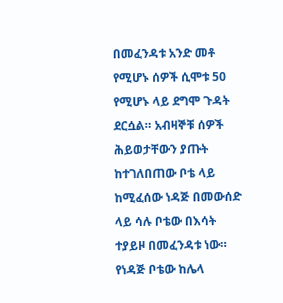በመፈንዳቱ አንድ መቶ የሚሆኑ ሰዎች ሲሞቱ 50 የሚሆኑ ላይ ደግሞ ጉዳት ደርሷል። አብዛኞቹ ሰዎች ሕይወታቸውን ያጡት ከተገለበጠው ቦቴ ላይ ከሚፈሰው ነዳጅ በመውሰድ ላይ ሳሉ ቦቴው በእሳት ተያይዞ በመፈንዳቱ ነው። የነዳጅ ቦቴው ከሌላ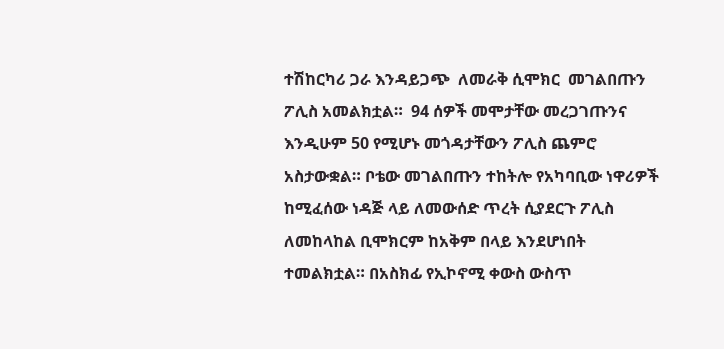ተሽከርካሪ ጋራ እንዳይጋጭ  ለመራቅ ሲሞክር  መገልበጡን ፖሊስ አመልክቷል።  94 ሰዎች መሞታቸው መረጋገጡንና እንዲሁም 50 የሚሆኑ መጎዳታቸውን ፖሊስ ጨምሮ አስታውቋል። ቦቴው መገልበጡን ተከትሎ የአካባቢው ነዋሪዎች ከሚፈሰው ነዳጅ ላይ ለመውሰድ ጥረት ሲያደርጉ ፖሊስ ለመከላከል ቢሞክርም ከአቅም በላይ እንደሆነበት ተመልክቷል። በአስክፊ የኢኮኖሚ ቀውስ ውስጥ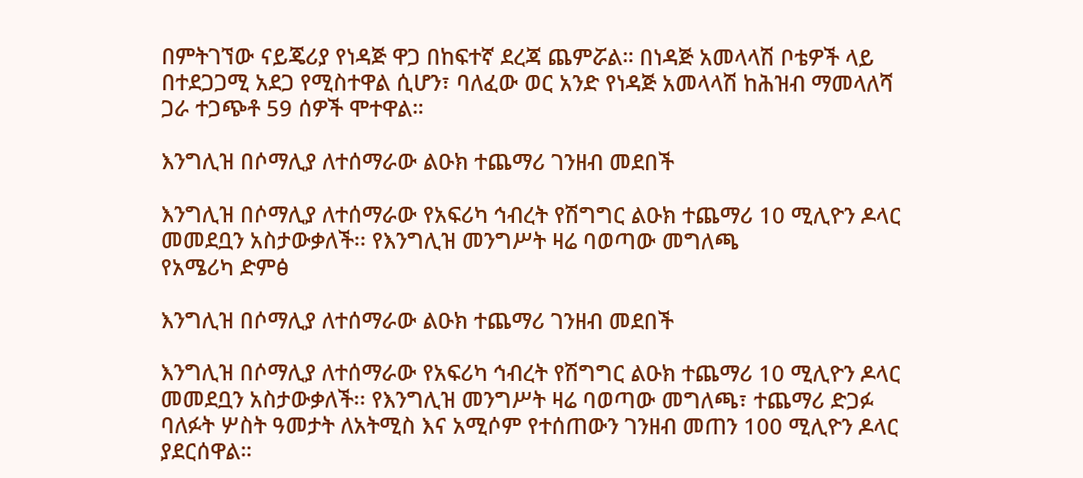በምትገኘው ናይጄሪያ የነዳጅ ዋጋ በከፍተኛ ደረጃ ጨምሯል። በነዳጅ አመላላሽ ቦቴዎች ላይ በተደጋጋሚ አደጋ የሚስተዋል ሲሆን፣ ባለፈው ወር አንድ የነዳጅ አመላላሽ ከሕዝብ ማመላለሻ ጋራ ተጋጭቶ 59 ሰዎች ሞተዋል።

እንግሊዝ በሶማሊያ ለተሰማራው ልዑክ ተጨማሪ ገንዘብ መደበች

እንግሊዝ በሶማሊያ ለተሰማራው የአፍሪካ ኅብረት የሽግግር ልዑክ ተጨማሪ 10 ሚሊዮን ዶላር መመደቧን አስታውቃለች፡፡ የእንግሊዝ መንግሥት ዛሬ ባወጣው መግለጫ
የአሜሪካ ድምፅ

እንግሊዝ በሶማሊያ ለተሰማራው ልዑክ ተጨማሪ ገንዘብ መደበች

እንግሊዝ በሶማሊያ ለተሰማራው የአፍሪካ ኅብረት የሽግግር ልዑክ ተጨማሪ 10 ሚሊዮን ዶላር መመደቧን አስታውቃለች፡፡ የእንግሊዝ መንግሥት ዛሬ ባወጣው መግለጫ፣ ተጨማሪ ድጋፉ ባለፉት ሦስት ዓመታት ለአትሚስ እና አሚሶም የተሰጠውን ገንዘብ መጠን 100 ሚሊዮን ዶላር ያደርሰዋል።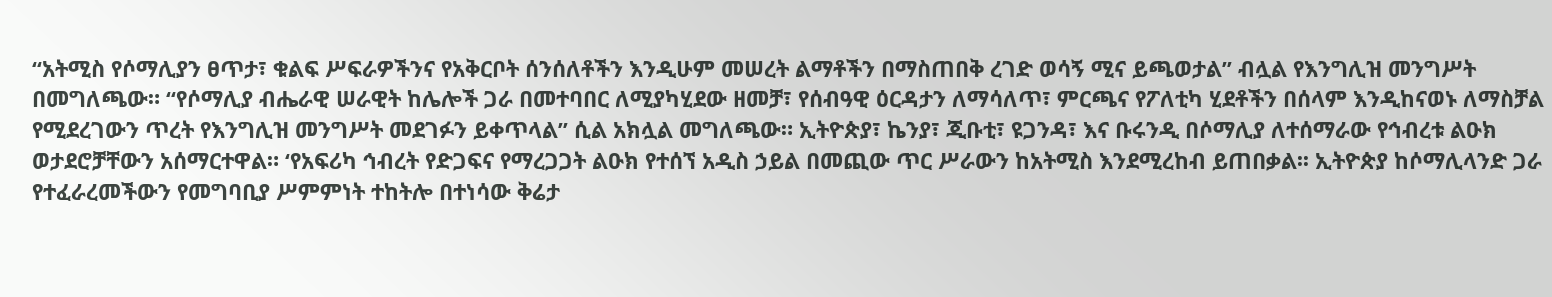“አትሚስ የሶማሊያን ፀጥታ፣ ቁልፍ ሥፍራዎችንና የአቅርቦት ሰንሰለቶችን እንዲሁም መሠረት ልማቶችን በማስጠበቅ ረገድ ወሳኝ ሚና ይጫወታል” ብሏል የእንግሊዝ መንግሥት በመግለጫው። “የሶማሊያ ብሔራዊ ሠራዊት ከሌሎች ጋራ በመተባበር ለሚያካሂደው ዘመቻ፣ የሰብዓዊ ዕርዳታን ለማሳለጥ፣ ምርጫና የፖለቲካ ሂደቶችን በሰላም እንዲከናወኑ ለማስቻል የሚደረገውን ጥረት የእንግሊዝ መንግሥት መደገፉን ይቀጥላል” ሲል አክሏል መግለጫው። ኢትዮጵያ፣ ኬንያ፣ ጂቡቲ፣ ዩጋንዳ፣ እና ቡሩንዲ በሶማሊያ ለተሰማራው የኅብረቱ ልዑክ ወታደሮቻቸውን አሰማርተዋል። ‘የአፍሪካ ኅብረት የድጋፍና የማረጋጋት ልዑክ የተሰኘ አዲስ ኃይል በመጪው ጥር ሥራውን ከአትሚስ እንደሚረከብ ይጠበቃል፡፡ ኢትዮጵያ ከሶማሊላንድ ጋራ የተፈራረመችውን የመግባቢያ ሥምምነት ተከትሎ በተነሳው ቅሬታ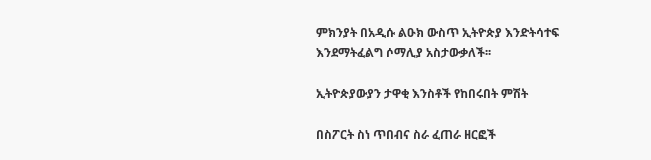ምክንያት በአዲሱ ልዑክ ውስጥ ኢትዮጵያ እንድትሳተፍ እንደማትፈልግ ሶማሊያ አስታውቃለች፡፡

ኢትዮጵያውያን ታዋቂ እንስቶች የከበሩበት ምሽት

በስፖርት ስነ ጥበብና ስራ ፈጠራ ዘርፎች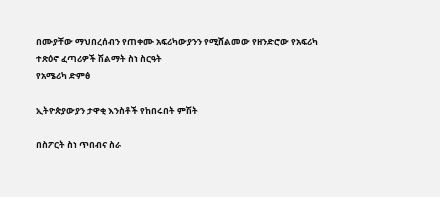በሙያቸው ማህበረሰብን የጠቀሙ አፍሪካውያንን የሚሸልመው የዘንድሮው የአፍሪካ ተጽዕኖ ፈጣሪዎች ሽልማት ስነ ስርዓት
የአሜሪካ ድምፅ

ኢትዮጵያውያን ታዋቂ እንስቶች የከበሩበት ምሽት

በስፖርት ስነ ጥበብና ስራ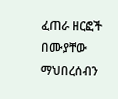ፈጠራ ዘርፎች በሙያቸው ማህበረሰብን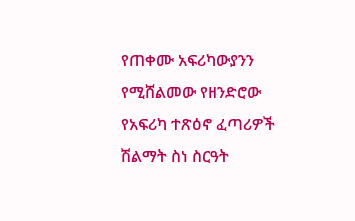የጠቀሙ አፍሪካውያንን የሚሸልመው የዘንድሮው የአፍሪካ ተጽዕኖ ፈጣሪዎች ሽልማት ስነ ስርዓት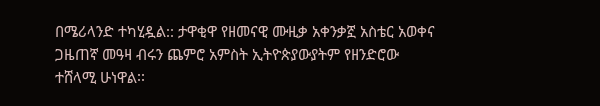በሜሪላንድ ተካሂዷል:: ታዋቂዋ የዘመናዊ ሙዚቃ አቀንቃኟ አስቴር አወቀና ጋዜጠኛ መዓዛ ብሩን ጨምሮ አምስት ኢትዮጵያውያትም የዘንድሮው ተሸላሚ ሁነዋል፡፡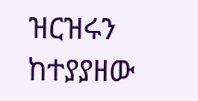ዝርዝሩን ከተያያዘው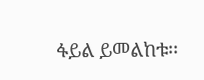ፋይል ይመልከቱ፡፡